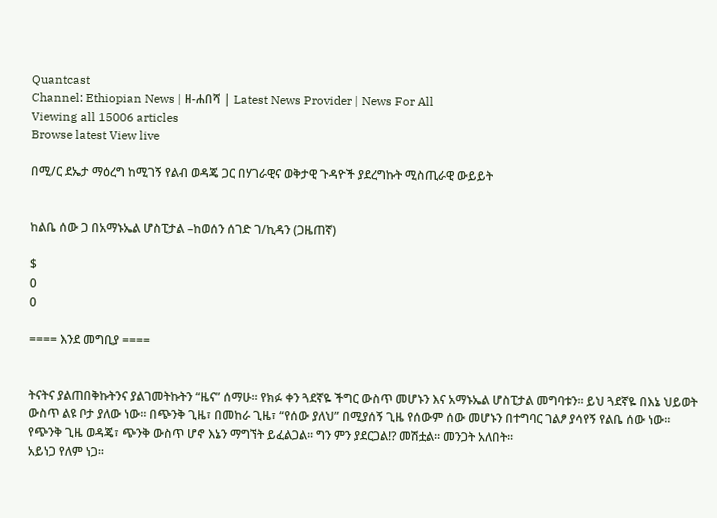Quantcast
Channel: Ethiopian News | ዘ-ሐበሻ | Latest News Provider | News For All
Viewing all 15006 articles
Browse latest View live

በሚ/ር ደኤታ ማዕረግ ከሚገኝ የልብ ወዳጄ ጋር በሃገራዊና ወቅታዊ ጉዳዮች ያደረግኩት ሚስጢራዊ ውይይት


ከልቤ ሰው ጋ በአማኑኤል ሆስፒታል –ከወሰን ሰገድ ገ/ኪዳን (ጋዜጠኛ)

$
0
0

==== እንደ መግቢያ ====


ትናትና ያልጠበቅኩትንና ያልገመትኩትን “ዜና” ሰማሁ፡፡ የክፉ ቀን ጓደኛዬ ችግር ውስጥ መሆኑን እና አማኑኤል ሆስፒታል መግባቱን፡፡ ይህ ጓደኛዬ በእኔ ህይወት ውስጥ ልዩ ቦታ ያለው ነው፡፡ በጭንቅ ጊዜ፣ በመከራ ጊዜ፣ “የሰው ያለህ” በሚያሰኝ ጊዜ የሰውም ሰው መሆኑን በተግባር ገልፆ ያሳየኝ የልቤ ሰው ነው፡፡ የጭንቅ ጊዜ ወዳጄ፣ ጭንቅ ውስጥ ሆኖ እኔን ማግኘት ይፈልጋል፡፡ ግን ምን ያደርጋል!? መሽቷል፡፡ መንጋት አለበት፡፡
አይነጋ የለም ነጋ፡፡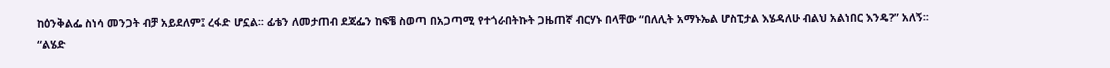ከዕንቅልፌ ስነሳ መንጋት ብቻ አይደለም፤ ረፋድ ሆኗል፡፡ ፊቴን ለመታጠብ ደጃፌን ከፍቼ ስወጣ በአጋጣሚ የተጎራበትኩት ጋዜጠኛ ብርሃኑ በላቸው “በለሊት አማኑኤል ሆስፒታል እሄዳለሁ ብልህ አልነበር እንዴ?” አለኝ፡፡
“ልሄድ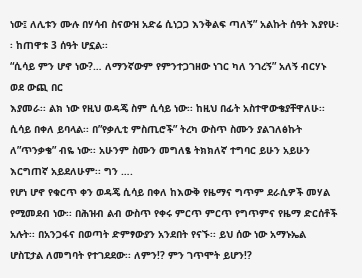ነው፤ ለሊቱን ሙሉ በሃሳብ ስናውዝ አድሬ ሲነጋጋ እንቅልፍ ጣለኝ” አልኩት ሰዓት እያየሁ፡፡ ከጠዋቱ 3 ሰዓት ሆኗል፡፡
“ሲሳይ ምን ሆኖ ነው?… ለማንኛውም የምንተጋገዘው ነገር ካለ ንገረኝ” አለኝ ብርሃኑ ወደ ውጪ በር
እያመራ፡፡ ልክ ነው የዚህ ወዳጄ ስም ሲሳይ ነው፡፡ ከዚህ በፊት አስተዋውቄያቸዋለሁ፡፡ ሲሳይ በቀለ ይባላል፡፡ በ”የቃሊቲ ምስጢሮች” ትረካ ውስጥ ስሙን ያልገለፅኩት ለ”ጥንቃቄ” ብዬ ነው፡፡ አሁንም ስሙን መግለፄ ትክክለኛ ተግባር ይሁን አይሁን እርግጠኛ አይደለሁም፡፡ ግን ….
የሆነ ሆኖ የቁርጥ ቀን ወዳጄ ሲሳይ በቀለ ከእውቅ የዜማና ግጥም ደራሲዎች መሃል የሚመደብ ነው፡፡ በሕዝብ ልብ ውስጥ የቀሩ ምርጥ ምርጥ የግጥምና የዜማ ድርሰቶች አሉት፡፡ በአንጋፋና በወጣት ድምፃውያን አንደበት የናኙ፡፡ ይህ ሰው ነው አማኑኤል ሆስፒታል ለመግባት የተገደደው፡፡ ለምን!? ምን ገጥሞት ይሆን!?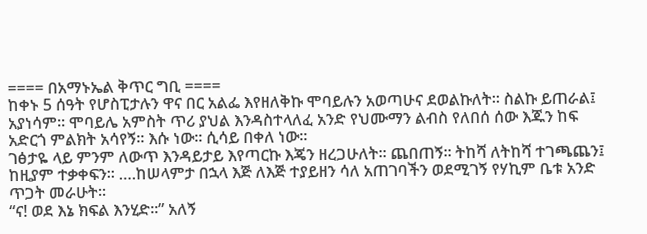==== በአማኑኤል ቅጥር ግቢ ====
ከቀኑ 5 ሰዓት የሆስፒታሉን ዋና በር አልፌ እየዘለቅኩ ሞባይሉን አወጣሁና ደወልኩለት፡፡ ስልኩ ይጠራል፤ አያነሳም፡፡ ሞባይሌ አምስት ጥሪ ያህል እንዳስተላለፈ አንድ የህሙማን ልብስ የለበሰ ሰው እጁን ከፍ አድርጎ ምልክት አሳየኝ፡፡ እሱ ነው፡፡ ሲሳይ በቀለ ነው፡፡
ገፅታዬ ላይ ምንም ለውጥ እንዳይታይ እየጣርኩ እጄን ዘረጋሁለት፡፡ ጨበጠኝ፡፡ ትከሻ ለትከሻ ተገጫጨን፤ ከዚያም ተቃቀፍን፡፡ ….ከሠላምታ በኋላ እጅ ለእጅ ተያይዘን ሳለ አጠገባችን ወደሚገኝ የሃኪም ቤቱ አንድ ጥጋት መራሁት፡፡
“ና! ወደ እኔ ክፍል እንሂድ፡፡” አለኝ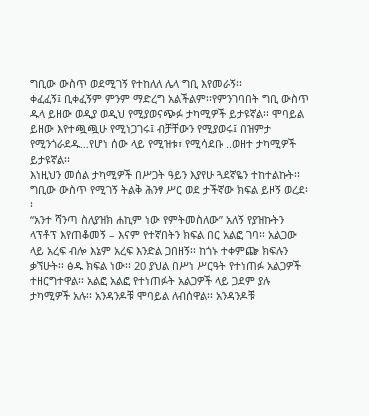ግቢው ውስጥ ወደሚገኝ የተከለለ ሌላ ግቢ እየመራኝ፡፡
ቀፈፈኝ፤ ቢቀፈኝም ምንም ማድረግ አልችልም፡፡የምንገባበት ግቢ ውስጥ ዱላ ይዘው ወዲያ ወዲህ የሚያወናጭፉ ታካሚዎች ይታዩኛል፡፡ ሞባይል ይዘው እየተጯጯሁ የሚነጋገሩ፤ ብቻቸውን የሚያወሩ፤ በዝምታ የሚንጎራደዱ…የሆነ ሰው ላይ የሚዝቱ፣ የሚሳደቡ ..ወዘተ ታካሚዎች ይታዩኛል፡፡
እነዚህን መሰል ታካሚዎች በሥጋት ዓይን እያየሁ ጓደኛዬን ተከተልኩት፡፡ ግቢው ውስጥ የሚገኝ ትልቅ ሕንፃ ሥር ወደ ታችኛው ክፍል ይዞኝ ወረደ፡፡
“አንተ ሻንጣ ስለያዝክ ሐኪም ነው የምትመስለው” አለኝ የያዝኩትን ላፕቶፕ እየጠቆመኝ – እናም የተኛበትን ክፍል በር አልፎ ገባ፡፡ አልጋው ላይ አረፍ ብሎ እኔም አረፍ እንድል ጋበዘኝ፡፡ ከጎኑ ተቀምጬ ክፍሉን ቃኘሁት፡፡ ፅዱ ክፍል ነው፡፡ 20 ያህል በሥነ ሥርዓት የተነጠፉ አልጋዎች ተዘርግተዋል፡፡ አልፎ አልፎ የተነጠፉት አልጋዎች ላይ ጋደም ያሉ ታካሚዎች አሉ፡፡ አንዳንዶቹ ሞባይል ለብሰዋል፡፡ አንዳንዶቹ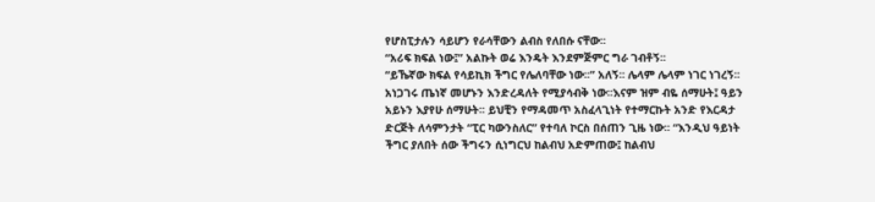የሆስፒታሉን ሳይሆን የራሳቸውን ልብስ የለበሱ ናቸው፡፡
“አሪፍ ክፍል ነው፤” አልኩት ወሬ እንዴት እንደምጅምር ግራ ገብቶኝ፡፡
“ይኼኛው ክፍል የሳይኪክ ችግር የሌለባቸው ነው፡፡” አለኝ፡፡ ሌላም ሌላም ነገር ነገረኝ፡፡ አነጋገሩ ጤነኛ መሆኑን እንድረዳለት የሚያሳብቅ ነው፡፡እናም ዝም ብዬ ሰማሁት፤ ዓይን አይኑን እያየሁ ሰማሁት፡፡ ይህቺን የማዳመጥ አስፈላጊነት የተማርኩት አንድ የእርዳታ ድርጅት ለሳምንታት “ፒር ካውንስለር” የተባለ ኮርስ በሰጠን ጊዜ ነው፡፡ “እንዲህ ዓይነት ችግር ያለበት ሰው ችግሩን ሲነግርህ ከልብህ አድምጠው፤ ከልብህ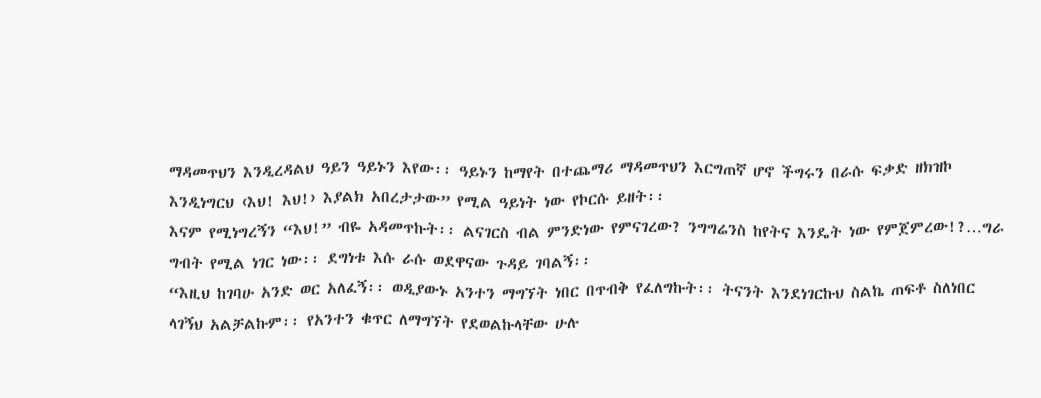ማዳመጥህን እንዲረዳልህ ዓይን ዓይኑን እየው፡፡ ዓይኑን ከማየት በተጨማሪ ማዳመጥህን እርግጠኛ ሆኖ ችግሩን በራሱ ፍቃድ ዘክዝኮ እንዲነግርህ ‹እህ! እህ!› እያልክ አበረታታው” የሚል ዓይነት ነው የኮርሱ ይዘት፡፡
እናም የሚነግረኝን “እህ!” ብዬ አዳመጥኩት፡፡ ልናገርስ ብል ምንድነው የምናገረው? ንግግሬንስ ከየትና እንዴት ነው የምጀምረው!?…ግራ ግብት የሚል ነገር ነው፡፡ ደግነቱ እሱ ራሱ ወደዋናው ጉዳይ ገባልኝ፡፡
“እዚህ ከገባሁ አንድ ወር አለፈኝ፡፡ ወዲያውኑ አንተን ማግኘት ነበር በጥብቅ የፈለግኩት፡፡ ትናንት እንደነገርኩህ ስልኬ ጠፍቶ ስለነበር ላገኝህ አልቻልኩም፡፡ የአንተን ቁጥር ለማግኘት የደወልኩላቸው ሁሉ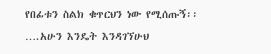የበፊቱን ስልክ ቁጥርህን ነው የሚሰጡኝ፡፡ ….አሁን እንዴት እንዳገኘሁህ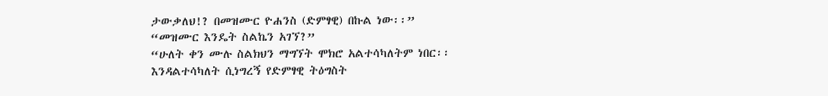ታውቃለህ!? በመዝሙር ዮሐንስ (ድምፃዊ) በኩል ነው፡፡”
“መዝሙር እንዴት ስልኬን አገኘ?”
“ሁለት ቀን ሙሉ ስልክህን ማግኘት ሞክሮ አልተሳካለትም ነበር፡፡ እንዳልተሳካለት ሲነግረኝ የድምፃዊ ትዕግስት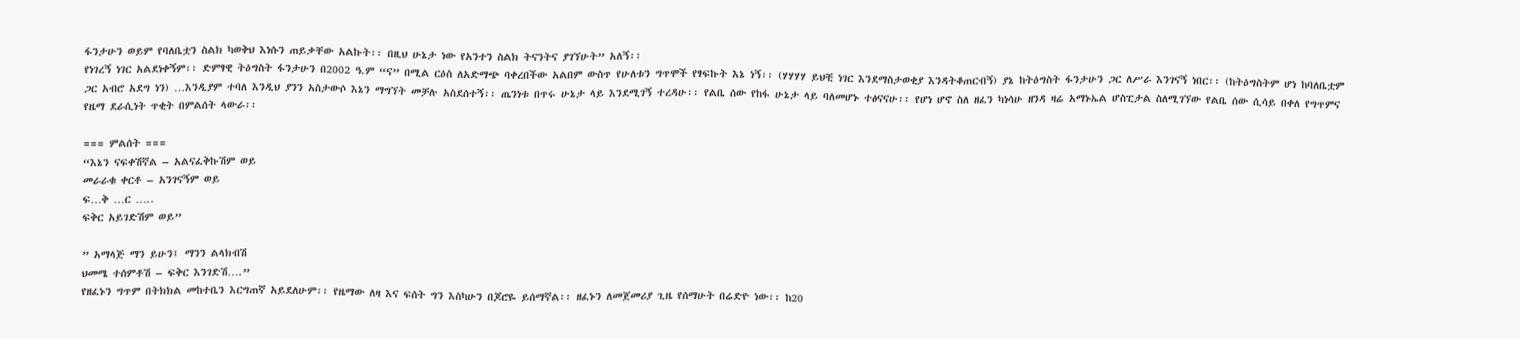ፋንታሁን ወይም የባለቤቷን ስልክ ካወቅህ እነሱን ጠይቃቸው አልኩት፡፡ በዚህ ሁኔታ ነው የአንተን ስልክ ትናንትና ያገኘሁት” አለኝ፡፡
የነገረኝ ነገር አልደነቀኝም፡፡ ድምፃዊ ትዕግስት ፋንታሁን በ2002 ዓ.ም “ና” በሚል ርዕስ ለአድማጭ ባቀረበችው አልበም ውስጥ የሁለቱን ግጥሞች የፃፍኩት እኔ ነኝ፡፡ (ሃሃሃሃ ይህቺ ነገር እንደማስታወቂያ እንዳትቆጠርብኝ) ያኔ ከትዕግስት ፋንታሁን ጋር ለሥራ እንገናኝ ነበር፡፡ (ከትዕግስትም ሆነ ከባለቤቷም ጋር አብሮ አደግ ነን) …እንዲያም ተባለ እንዲህ ያንን አስታውሶ እኔን ማግኘት መቻሉ አስደሰተኝ፡፡ ጤንነቱ በጥሩ ሁኔታ ላይ እንደሚገኝ ተረዳሁ፡፡ የልቤ ሰው የከፋ ሁኔታ ላይ ባለመሆኑ ተፅናናሁ፡፡ የሆነ ሆኖ ስለ ዘፈን ካነሳሁ ዘንዳ ዛሬ አማኑኤል ሆስፒታል ስለሚገኘው የልቤ ሰው ሲሳይ በቀለ የግጥምና የዜማ ደራሲነት ጥቂት በምልሰት ላውራ፡፡

=== ምልሰት ===
“እኔን ናፍቀሽኛል – አልናፈቅኩሽም ወይ
መራራቁ ቀርቶ – አንገናኝም ወይ
ፍ…ቅ …ር …..
ፍቅር አይገድሽም ወይ”

” አማላጅ ማን ይሁን፤ ማንን ልላክብሽ
ህመሜ ተሰምቶሽ – ፍቅር እንገድሽ….”
የዘፈኑን ግጥም በትክክል መከተቤን እርግጠኛ አይደለሁም፡፡ የዜማው ለዛ እና ፍሰት ግን እስካሁን በጆሮዬ ይሰማኛል፡፡ ዘፈኑን ለመጀመሪያ ጊዜ የሰማሁት በሬድዮ ነው፡፡ ከ20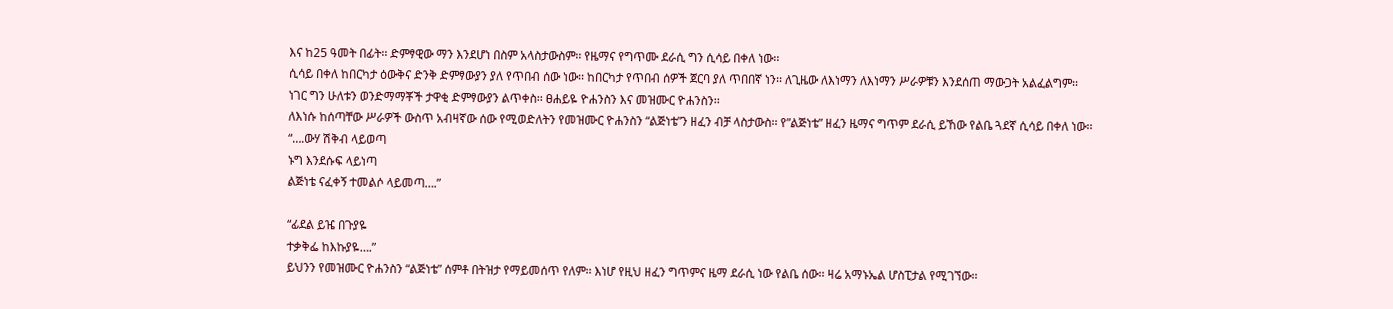እና ከ25 ዓመት በፊት፡፡ ድምፃዊው ማን እንደሆነ በስም አላስታውስም፡፡ የዜማና የግጥሙ ደራሲ ግን ሲሳይ በቀለ ነው፡፡
ሲሳይ በቀለ ከበርካታ ዕውቅና ድንቅ ድምፃውያን ያለ የጥበብ ሰው ነው፡፡ ከበርካታ የጥበብ ሰዎች ጀርባ ያለ ጥበበኛ ነን፡፡ ለጊዜው ለእነማን ለእነማን ሥራዎቹን እንደሰጠ ማውጋት አልፈልግም፡፡ ነገር ግን ሁለቱን ወንድማማቾች ታዋቂ ድምፃውያን ልጥቀስ፡፡ ፀሐይዬ ዮሐንስን እና መዝሙር ዮሐንስን፡፡
ለእነሱ ከሰጣቸው ሥራዎች ውስጥ አብዛኛው ሰው የሚወድለትን የመዝሙር ዮሐንስን “ልጅነቴ”ን ዘፈን ብቻ ላስታውስ፡፡ የ”ልጅነቴ” ዘፈን ዜማና ግጥም ደራሲ ይኸው የልቤ ጓደኛ ሲሳይ በቀለ ነው፡፡
“….ውሃ ሽቅብ ላይወጣ
ኑግ እንደሱፍ ላይነጣ
ልጅነቴ ናፈቀኝ ተመልሶ ላይመጣ….”

“ፊደል ይዤ በጉያዬ
ተቃቅፌ ከእኩያዬ….”
ይህንን የመዝሙር ዮሐንስን “ልጅነቴ” ሰምቶ በትዝታ የማይመሰጥ የለም፡፡ እነሆ የዚህ ዘፈን ግጥምና ዜማ ደራሲ ነው የልቤ ሰው፡፡ ዛሬ አማኑኤል ሆስፒታል የሚገኘው፡፡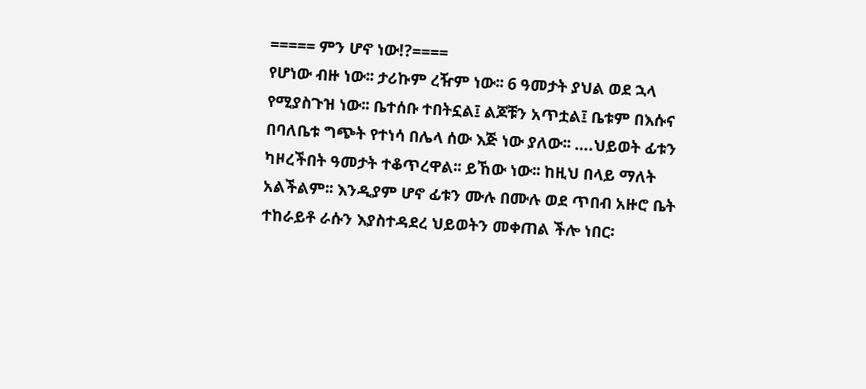===== ምን ሆኖ ነው!?====
የሆነው ብዙ ነው፡፡ ታሪኩም ረዥም ነው፡፡ 6 ዓመታት ያህል ወደ ኋላ የሚያስጉዝ ነው፡፡ ቤተሰቡ ተበትኗል፤ ልጆቹን አጥቷል፤ ቤቱም በእሱና በባለቤቱ ግጭት የተነሳ በሌላ ሰው እጅ ነው ያለው፡፡ ….ህይወት ፊቱን ካዞረችበት ዓመታት ተቆጥረዋል፡፡ ይኸው ነው፡፡ ከዚህ በላይ ማለት አልችልም፡፡ እንዲያም ሆኖ ፊቱን ሙሉ በሙሉ ወደ ጥበብ አዙሮ ቤት ተከራይቶ ራሱን እያስተዳደረ ህይወትን መቀጠል ችሎ ነበር፡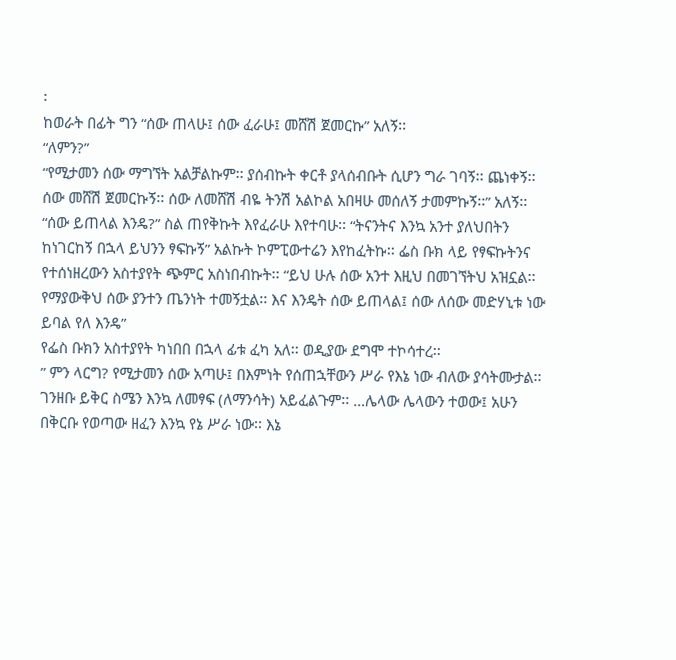፡
ከወራት በፊት ግን “ሰው ጠላሁ፤ ሰው ፈራሁ፤ መሸሽ ጀመርኩ” አለኝ፡፡
“ለምን?”
“የሚታመን ሰው ማግኘት አልቻልኩም፡፡ ያሰብኩት ቀርቶ ያላሰብቡት ሲሆን ግራ ገባኝ፡፡ ጨነቀኝ፡፡ ሰው መሸሽ ጀመርኩኝ፡፡ ሰው ለመሸሽ ብዬ ትንሽ አልኮል አበዛሁ መሰለኝ ታመምኩኝ፡፡” አለኝ፡፡
“ሰው ይጠላል እንዴ?” ስል ጠየቅኩት እየፈራሁ እየተባሁ፡፡ “ትናንትና እንኳ አንተ ያለህበትን ከነገርከኝ በኋላ ይህንን ፃፍኩኝ” አልኩት ኮምፒውተሬን እየከፈትኩ፡፡ ፌስ ቡክ ላይ የፃፍኩትንና የተሰነዘረውን አስተያየት ጭምር አስነበብኩት፡፡ “ይህ ሁሉ ሰው አንተ እዚህ በመገኘትህ አዝኗል፡፡ የማያውቅህ ሰው ያንተን ጤንነት ተመኝቷል፡፡ እና እንዴት ሰው ይጠላል፤ ሰው ለሰው መድሃኒቱ ነው ይባል የለ እንዴ”
የፌስ ቡክን አስተያየት ካነበበ በኋላ ፊቱ ፈካ አለ፡፡ ወዲያው ደግሞ ተኮሳተረ፡፡
” ምን ላርግ? የሚታመን ሰው አጣሁ፤ በእምነት የሰጠኋቸውን ሥራ የእኔ ነው ብለው ያሳትሙታል፡፡ ገንዘቡ ይቅር ስሜን እንኳ ለመፃፍ (ለማንሳት) አይፈልጉም፡፡ …ሌላው ሌላውን ተወው፤ አሁን በቅርቡ የወጣው ዘፈን እንኳ የኔ ሥራ ነው፡፡ እኔ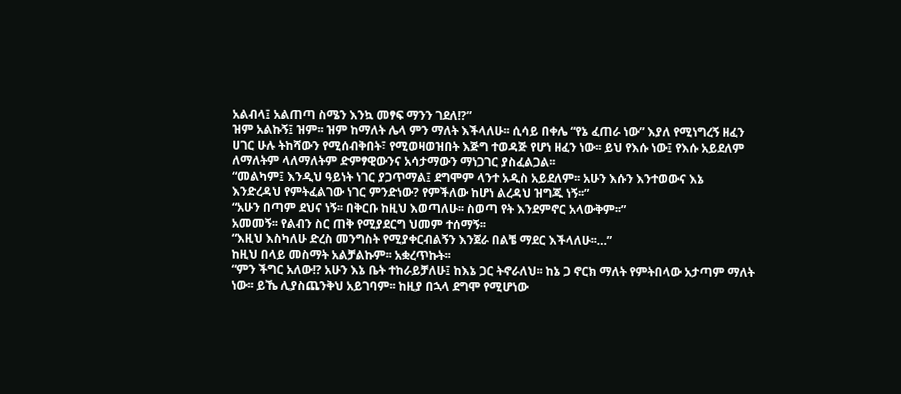አልብላ፤ አልጠጣ ስሜን እንኳ መፃፍ ማንን ገደለ!?”
ዝም አልኩኝ፤ ዝም፡፡ ዝም ከማለት ሌላ ምን ማለት እችላለሁ፡፡ ሲሳይ በቀሌ “የኔ ፈጠራ ነው” እያለ የሚነግረኝ ዘፈን ሀገር ሁሉ ትከሻውን የሚሰብቅበት፣ የሚወዛወዝበት እጅግ ተወዳጅ የሆነ ዘፈን ነው፡፡ ይህ የእሱ ነው፤ የእሱ አይደለም ለማለትም ላለማለትም ድምፃዊውንና አሳታማውን ማነጋገር ያስፈልጋል፡፡
“መልካም፤ እንዲህ ዓይነት ነገር ያጋጥማል፤ ደግሞም ላንተ አዲስ አይደለም፡፡ አሁን እሱን እንተወውና እኔ እንድረዳህ የምትፈልገው ነገር ምንድነው? የምችለው ከሆነ ልረዳህ ዝግጁ ነኝ፡፡”
“አሁን በጣም ደህና ነኝ፡፡ በቅርቡ ከዚህ እወጣለሁ፡፡ ስወጣ የት እንደምኖር አላውቅም፡፡”
አመመኝ፡፡ የልብን ስር ጠቅ የሚያደርግ ህመም ተሰማኝ፡፡
“እዚህ እስካለሁ ድረስ መንግስት የሚያቀርብልኝን እንጀራ በልቼ ማደር እችላለሁ፡፡…”
ከዚህ በላይ መስማት አልቻልኩም፡፡ አቋረጥኩት፡፡
“ምን ችግር አለው!? አሁን እኔ ቤት ተከራይቻለሁ፤ ከእኔ ጋር ትኖራለህ፡፡ ከኔ ጋ ኖርክ ማለት የምትበላው አታጣም ማለት ነው፡፡ ይኼ ሊያስጨንቅህ አይገባም፡፡ ከዚያ በኋላ ደግሞ የሚሆነው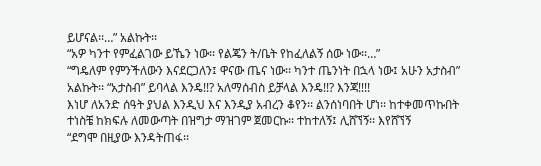ይሆናል፡፡…” አልኩት፡፡
“አዎ ካንተ የምፈልገው ይኼን ነው፡፡ የልጄን ት/ቤት የከፈለልኝ ሰው ነው፡፡…”
“ግዴለም የምንችለውን እናደርጋለን፤ ዋናው ጤና ነው፡፡ ካንተ ጤንነት በኋላ ነው፤ አሁን አታስብ” አልኩት፡፡ “አታስብ” ይባላል እንዴ!!? አለማሰብስ ይቻላል እንዴ!!? እንጃ!!!!
እነሆ ለአንድ ሰዓት ያህል እንዲህ እና እንዲያ አብረን ቆየን፡፡ ልንሰነባበት ሆነ፡፡ ከተቀመጥኩበት ተነስቼ ከክፍሉ ለመውጣት በዝግታ ማዝገም ጀመርኩ፡፡ ተከተለኝ፤ ሊሸኘኝ፡፡ እየሸኘኝ
“ደግሞ በዚያው እንዳትጠፋ፡፡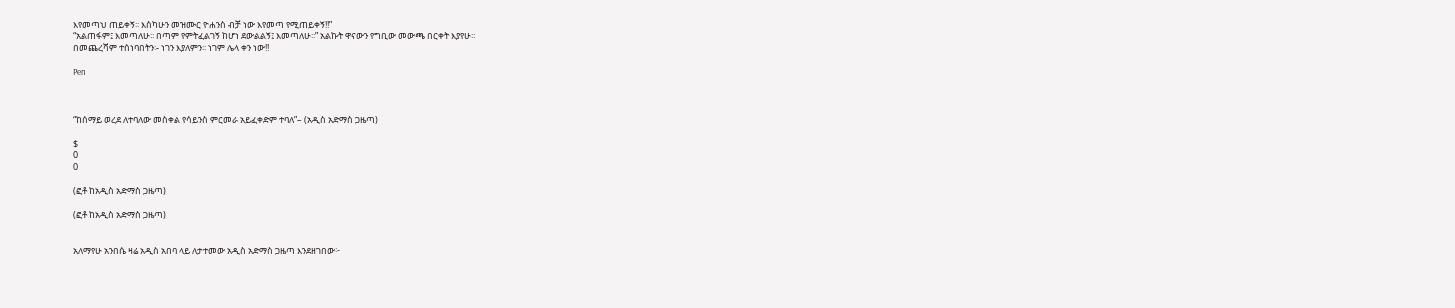እየመጣህ ጠይቀኝ፡፡ እስካሁን መዝሙር ዮሐንስ ብቻ ነው እየመጣ የሚጠይቀኝ!!”
“አልጠፋም፤ እመጣለሁ፡፡ በጣም የምትፈልገኝ ከሆነ ደውልልኝ፤ እመጣለሁ፡፡” አልኩት ዋናውን የግቢው መውጫ በርቀት እያየሁ፡፡
በመጨረሻም ተሰነባበትን፡- ነገን እያለምን፡፡ ነገም ሌላ ቀን ነው!!

Pen



“ከሰማይ ወረደ ለተባለው መስቀል የሳይንስ ምርመራ አይፈቀድም ተባለ”– (አዲስ አድማስ ጋዜጣ)

$
0
0

(ፎቶ ከአዲስ አድማስ ጋዜጣ)

(ፎቶ ከአዲስ አድማስ ጋዜጣ)


አለማየሁ አንበሴ ዛሬ አዲስ አበባ ላይ ለታተመው አዲስ አድማስ ጋዜጣ እንደዘገበው፦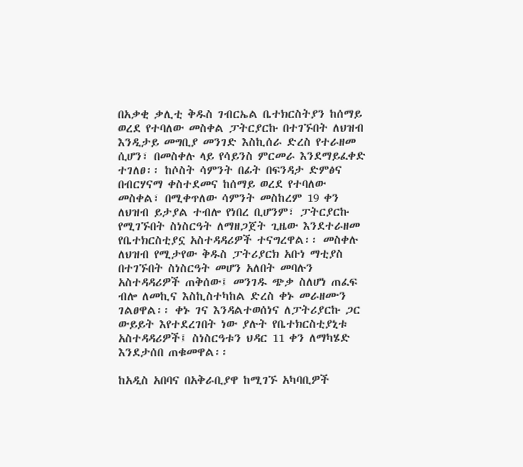በአቃቂ ቃሊቲ ቅዱስ ገብርኤል ቤተክርስትያን ከሰማይ ወረደ የተባለው መስቀል ፓትርያርኩ በተገኙበት ለህዝብ እንዲታይ መግቢያ መንገድ እስኪሰራ ድረስ የተራዘመ ሲሆን፣ በመስቀሉ ላይ የሳይንስ ምርመራ እንደማይፈቀድ ተገለፀ፡፡ ከሶስት ሳምንት በፊት በፍንዳታ ድምፅና በብርሃናማ ቀስተደመና ከሰማይ ወረደ የተባለው መስቀል፣ በሚቀጥለው ሳምንት መስከረም 19 ቀን ለህዝብ ይታያል ተብሎ የነበረ ቢሆንም፣ ፓትርያርኩ የሚገኙበት ስነስርዓት ለማዘጋጀት ጊዜው እንደተራዘመ የቤተክርስቲያኗ አስተዳዳሪዎች ተናግረዋል፡፡ መስቀሉ ለህዝብ የሚታየው ቅዱስ ፓትሪያርክ አቡነ ማቲያስ በተገኙበት ስነስርዓት መሆን አለበት መባሉን አስተዳዳሪዎች ጠቅሰው፤ መንገዱ ጭቃ ስለሆነ ጠፈፍ ብሎ ለመኪና እስኪስተካከል ድረስ ቀኑ መራዘሙን ገልፀዋል፡፡ ቀኑ ገና እንዳልተወሰነና ለፓትሪያርኩ ጋር ውይይት እየተደረገበት ነው ያሉት የቤተክርስቲያኒቱ አስተዳዳሪዎች፤ ስነስርዓቱን ህዳር 11 ቀን ለማካሄድ እንደታሰበ ጠቁመዋል፡፡

ከአዲስ አበባና በአቅራቢያዋ ከሚገኙ አካባቢዎች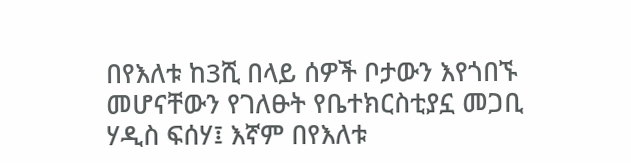በየእለቱ ከ3ሺ በላይ ሰዎች ቦታውን እየጎበኙ መሆናቸውን የገለፁት የቤተክርስቲያኗ መጋቢ ሃዲስ ፍሰሃ፤ እኛም በየእለቱ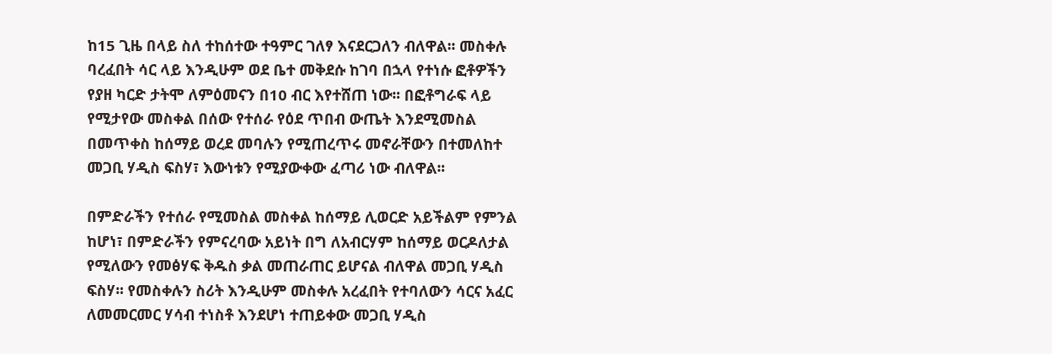ከ15 ጊዜ በላይ ስለ ተከሰተው ተዓምር ገለፃ እናደርጋለን ብለዋል፡፡ መስቀሉ ባረፈበት ሳር ላይ እንዲሁም ወደ ቤተ መቅደሱ ከገባ በኋላ የተነሱ ፎቶዎችን የያዘ ካርድ ታትሞ ለምዕመናን በ10 ብር እየተሸጠ ነው፡፡ በፎቶግራፍ ላይ የሚታየው መስቀል በሰው የተሰራ የዕደ ጥበብ ውጤት እንደሚመስል በመጥቀስ ከሰማይ ወረደ መባሉን የሚጠረጥሩ መኖራቸውን በተመለከተ መጋቢ ሃዲስ ፍስሃ፣ እውነቱን የሚያውቀው ፈጣሪ ነው ብለዋል፡፡

በምድራችን የተሰራ የሚመስል መስቀል ከሰማይ ሊወርድ አይችልም የምንል ከሆነ፣ በምድራችን የምናረባው አይነት በግ ለአብርሃም ከሰማይ ወርዶለታል የሚለውን የመፅሃፍ ቅዱስ ቃል መጠራጠር ይሆናል ብለዋል መጋቢ ሃዲስ ፍስሃ፡፡ የመስቀሉን ስሪት እንዲሁም መስቀሉ አረፈበት የተባለውን ሳርና አፈር ለመመርመር ሃሳብ ተነስቶ እንደሆነ ተጠይቀው መጋቢ ሃዲስ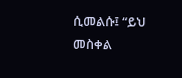ሲመልሱ፤ “ይህ መስቀል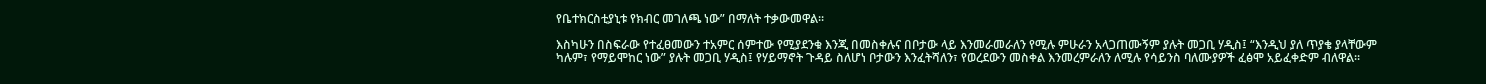የቤተክርስቲያኒቱ የክብር መገለጫ ነው” በማለት ተቃውመዋል፡፡

እስካሁን በስፍራው የተፈፀመውን ተአምር ሰምተው የሚያደንቁ እንጂ በመስቀሉና በቦታው ላይ እንመራመራለን የሚሉ ምሁራን አላጋጠሙኝም ያሉት መጋቢ ሃዲስ፤ “እንዲህ ያለ ጥያቄ ያላቸውም ካሉም፣ የማይሞከር ነው” ያሉት መጋቢ ሃዲስ፤ የሃይማኖት ጉዳይ ስለሆነ ቦታውን እንፈትሻለን፣ የወረደውን መስቀል እንመረምራለን ለሚሉ የሳይንስ ባለሙያዎች ፈፅሞ አይፈቀድም ብለዋል፡፡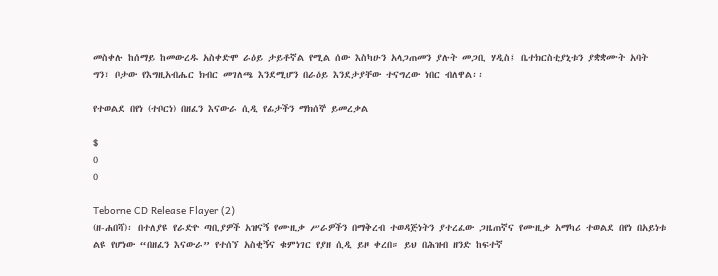መስቀሉ ከሰማይ ከመውረዱ አስቀድሞ ራዕይ ታይቶኛል የሚል ሰው እስካሁን አላጋጠመን ያሉት መጋቢ ሃዲስ፤ ቤተክርስቲያኒቱን ያቋቋሙት አባት ግን፣ ቦታው የእግዚአብሔር ክብር መገለጫ እንደሚሆን በራዕይ እንደታያቸው ተናግረው ነበር ብለዋል፡፡

የተወልደ በየነ (ተቦርነ) በዘፈን እናውራ ሲዲ የፊታችን ማክሰኞ ይመረቃል

$
0
0

Teborne CD Release Flayer (2)
(ዘ-ሐበሻ)፡ በተለያዩ የራድዮ ጣቢያዎች አዝናኝ የሙዚቃ ሥራዎችን በማቅረብ ተወዳጅነትን ያተረፈው ጋዜጠኛና የሙዚቃ አማካሪ ተወልደ በየነ በአይነቱ ልዩ የሆነው “በዘፈን እናውራ” የተሰኘ አስቂኝና ቁምነገር የያዘ ሲዲ ይዞ ቀረበ። ይህ በሕዝብ ዘንድ ከፍተኛ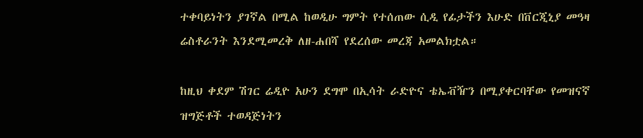ተቀባይነትን ያገኛል በሚል ከወዲሁ ግምት የተሰጠው ሲዲ የፊታችን እሁድ በቨርጂኒያ መዓዛ ሬስቶራንት እንደሚመረቅ ለዘ-ሐበሻ የደረሰው መረጃ አመልክቷል።

ከዚህ ቀደም ሽገር ሬዲዮ አሁን ደግሞ በኢሳት ራድዮና ቴኤቭዥን በሚያቀርባቸው የመዝናኛ ዝግጅቶች ተወዳጅነትን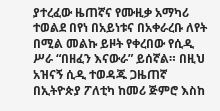ያተረፈው ዜጠኛና የሙዚቃ አማካሪ ተወልደ በየነ በአይነቱና በአቀራረቡ ለየት በሚል መልኩ ይዞት የቀረበው የሲዲ ሥራ “በዘፈን እናውራ” ይሰኛል። በዚህ አዝናኝ ሲዲ ተወዳጁ ጋዜጠኛ በኢትዮጵያ ፖለቲካ ከመሪ ጅምሮ እስከ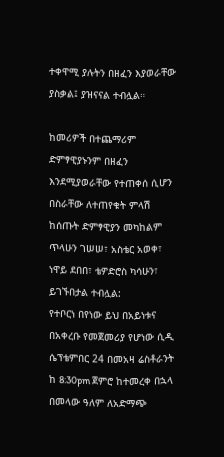ተቀዋሚ ያሉትን በዘፈን እያወራቸው ያስቃል፤ ያዝናናል ተብሏል።

ከመሪዎች በተጨማሪም ድምፃዊያኑንም በዘፈን እንደሚያወራቸው የተጠቀሰ ሲሆን በስራቸው ለተጠየቁት ምላሽ ከሰጡት ድምፃዊያን መካከልም ጥላሁን ገሠሠ፣ አስቴር አወቀ፣ ነዋይ ደበበ፣ ቴዎድሮስ ካሳሁን፣ ይገኙበታል ተብሏል:
የተቦርነ በየነው ይህ በአይነቱና በአቀረቡ የመጀመሪያ የሆነው ሲዲ ሴፕቴምበር 24 በመአዛ ሬስቶራንት ከ 8:30pm ጀምሮ ከተመረቀ በኋላ በመላው ዓለም ለአድማጭ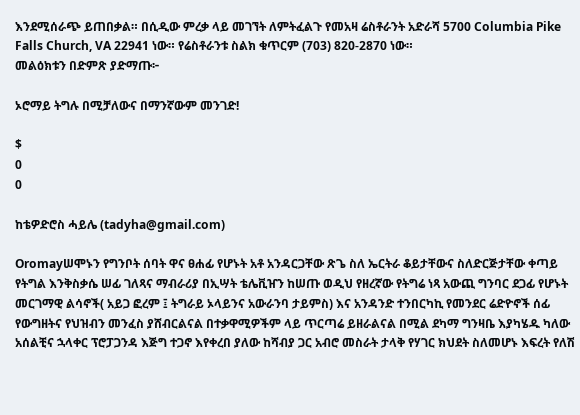እንደሚሰራጭ ይጠበቃል። በሲዲው ምረቃ ላይ መገኘት ለምትፈልጉ የመአዛ ሬስቶራንት አድራሻ 5700 Columbia Pike Falls Church, VA 22941 ነው። የሬስቶራንቱ ስልክ ቁጥርም (703) 820-2870 ነው።
መልዕክቱን በድምጽ ያድማጡ፦

ኦሮማይ ትግሉ በሚቻለውና በማንኛውም መንገድ!

$
0
0

ከቴዎድሮስ ሓይሌ (tadyha@gmail.com)

Oromayሠሞኑን የግንቦት ሰባት ዋና ፀሐፊ የሆኑት አቶ አንዳርጋቸው ጽጌ ስለ ኤርትራ ቆይታቸውና ስለድርጅታቸው ቀጣይ የትግል እንቅስቃሴ ሠፊ ገለጻና ማብራሪያ በኢሣት ቴሌቪዠን ከሠጡ ወዲህ የዘረኛው የትግሬ ነጻ አውጪ ግንባር ደጋፊ የሆኑት መርገማዊ ልሳኖች( አይጋ ፎረም ፤ ትግራይ ኦላይንና አውራንባ ታይምስ) እና አንዳንድ ተንበርካኪ የመንደር ሬድዮኖች ሰፊ የውግዘትና የህዝብን መንፈስ ያሸብርልናል በተቃዋሚዎችም ላይ ጥርጣሬ ይዘራልናል በሚል ደካማ ግንዛቤ እያካሄዱ ካለው አሰልቺና ኋላቀር ፕሮፓጋንዳ እጅግ ተጋኖ እየቀረበ ያለው ከሻብያ ጋር አብሮ መስራት ታላቅ የሃገር ክህደት ስለመሆኑ እፍረት የለሽ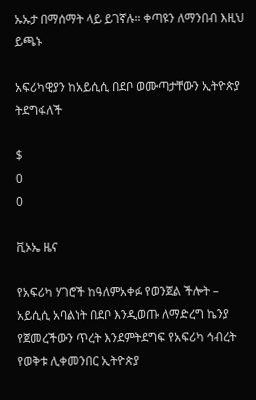ኡኡታ በማሰማት ላይ ይገኛሉ። ቀጣዩን ለማንበብ እዚህ ይጫኑ

አፍሪካዊያን ከአይሲሲ በደቦ ወሙጣታቸውን ኢትዮጵያ ትደግፋለች

$
0
0

ቪኦኤ ዜና

የአፍሪካ ሃገሮች ከዓለምአቀፉ የወንጀል ችሎት – አይሲሲ አባልነት በደቦ እንዲወጡ ለማድረግ ኬንያ የጀመረችውን ጥረት እንደምትደግፍ የአፍሪካ ኅብረት የወቅቱ ሊቀመንበር ኢትዮጵያ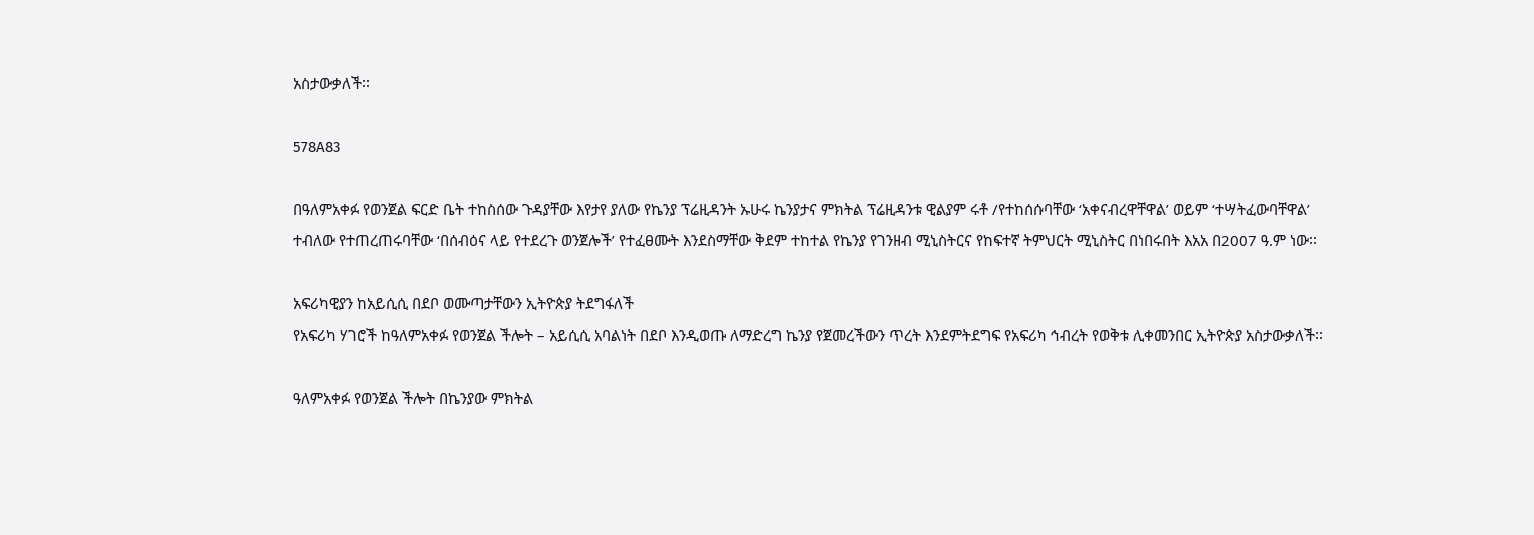አስታውቃለች፡፡

578A83

በዓለምአቀፉ የወንጀል ፍርድ ቤት ተከስሰው ጉዳያቸው እየታየ ያለው የኬንያ ፕሬዚዳንት ኡሁሩ ኬንያታና ምክትል ፕሬዚዳንቱ ዊልያም ሩቶ /የተከሰሱባቸው ‘አቀናብረዋቸዋል’ ወይም ‘ተሣትፈውባቸዋል’ ተብለው የተጠረጠሩባቸው ‘በሰብዕና ላይ የተደረጉ ወንጀሎች’ የተፈፀሙት እንደስማቸው ቅደም ተከተል የኬንያ የገንዘብ ሚኒስትርና የከፍተኛ ትምህርት ሚኒስትር በነበሩበት እአአ በ2007 ዓ.ም ነው፡፡

አፍሪካዊያን ከአይሲሲ በደቦ ወሙጣታቸውን ኢትዮጵያ ትደግፋለች
የአፍሪካ ሃገሮች ከዓለምአቀፉ የወንጀል ችሎት – አይሲሲ አባልነት በደቦ እንዲወጡ ለማድረግ ኬንያ የጀመረችውን ጥረት እንደምትደግፍ የአፍሪካ ኅብረት የወቅቱ ሊቀመንበር ኢትዮጵያ አስታውቃለች፡፡

ዓለምአቀፉ የወንጀል ችሎት በኬንያው ምክትል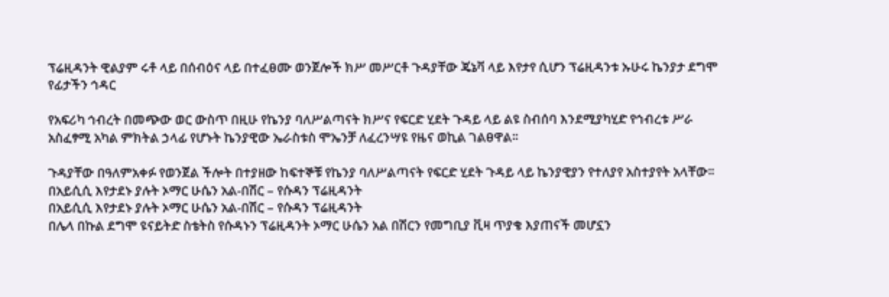ፕሬዚዳንት ዊልያም ሩቶ ላይ በሰብዕና ላይ በተፈፀሙ ወንጀሎች ክሥ መሥርቶ ጉዳያቸው ጄኔቫ ላይ እየታየ ሲሆን ፕሬዚዳንቱ ኡሁሩ ኬንያታ ደግሞ የፊታችን ኅዳር

የአፍሪካ ኅብረት በመጭው ወር ውስጥ በዚሁ የኬንያ ባለሥልጣናት ክሥና የፍርድ ሂደት ጉዳይ ላይ ልዩ ስብሰባ እንደሚያካሂድ የኅብረቱ ሥራ አስፈፃሚ አካል ምክትል ኃላፊ የሆኑት ኬንያዊው ኤራስቱስ ሞኤንቻ ለፈረንሣዩ የዜና ወኪል ገልፀዋል፡፡

ጉዳያቸው በዓለምአቀፉ የወንጀል ችሎት በተያዘው ከፍተኞቹ የኬንያ ባለሥልጣናት የፍርድ ሂደት ጉዳይ ላይ ኬንያዊያን የተለያየ አስተያየት አላቸው፡፡
በአይሲሲ እየታደኑ ያሉት ኦማር ሁሴን አል-በሽር – የሱዳን ፕሬዚዳንት
በአይሲሲ እየታደኑ ያሉት ኦማር ሁሴን አል-በሽር – የሱዳን ፕሬዚዳንት
በሌላ በኩል ደግሞ ዩናይትድ ስቴትስ የሱዳኑን ፕሬዚዳንት ኦማር ሁሴን አል በሽርን የመግቢያ ቪዛ ጥያቄ እያጠናች መሆኗን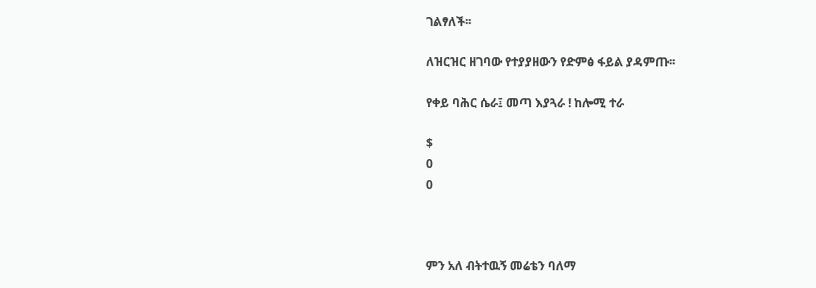ገልፃለች፡፡

ለዝርዝር ዘገባው የተያያዘውን የድምፅ ፋይል ያዳምጡ፡፡

የቀይ ባሕር ሴራ፤ መጣ እያጓራ ! ከሎሚ ተራ

$
0
0



ምን አለ ብትተዉኝ መሬቴን ባለማ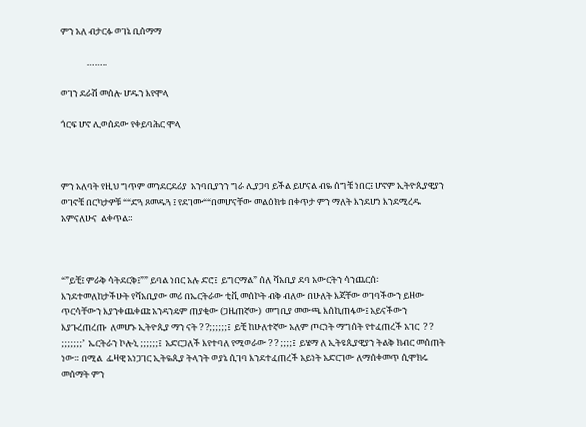ምን አለ ብታርፉ ወገኔ ቢሰማማ

             ……..

ወገን ደራሽ መሰሎ ሆዱን እየሞላ

ጎርፍ ሆኖ ሊወሰደው የቀይባሕር ሞላ



ምን አለባት የዚህ ግጥም መንደርደሪያ  አንባቢያንን ግራ ሊያጋባ ይችል ይሆናል ብዬ ሰግቼ ነበር፤ ሆኖም ኢትዮጲያዊያን ወገኖቼ በርካታዎቹ ““ድጓ ጾመዱጓ ፤ የደገሙ““በመሆናቸው መልዕክቱ በቀጥታ ምን ማለት እንደሆነ እንደሚረዱ አምናለሁና  ልቀጥል።



“”ይቺ፤ ምራቅ ሳትደርቅ፤”” ይባል ነበር አሉ ድሮ፤  ይግርማል” ሰለ ሻአቢያ ደባ አውርትን ሳንጨርሰ፡ እንደተመለከታችሁት የሻአቢያው መሪ በኤርትራው ቲቪ መሰኮት ብቅ ብለው በሁለት እጃቸው ወገባችውን ይዘው ጥርሳቸውን እያንቀጨቀጩ አንዳንዴም ጠያቂው (ጋዜጠኛው)  መግቢያ መውጫ እሰኪጠፋው፤ አይናችውን እያጉረጠረጡ  ለመሆኑ ኢትዮጲያ ማን ናት ? ?;;;;;;፤  ይቺ ከሁለተኛው አለም ጦርነት ማግሰት የተፈጠረች አገር  ? ? ;;;;;;;’  ኤርትራን ኮሎኒ ;;;;;;፤  አድርጋለች እየተባለ የሚወራው ? ? ;;;;፤  ይሄማ ለ ኢትዩጲያዊያን ትልቅ ክብር መሰጠት ነው። በሚል  ፌዛዊ አነጋገር ኢትዬጲያ ትላንት ወያኔ ሲገባ እንደተፈጠረች አይነት አድርገው ለማሰቀመጥ ሲሞክሩ መሰማት ምን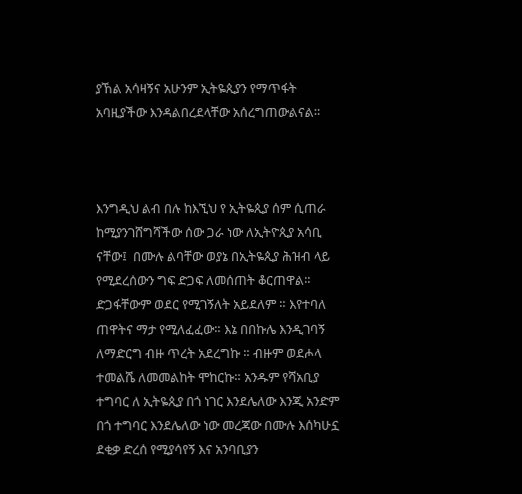ያኸል አሳዛኝና አሁንም ኢትዬጲያን የማጥፋት አባዚያችው እንዳልበረደላቸው አሰረግጠውልናል።



እንግዲህ ልብ በሉ ከእኚህ የ ኢትዬጲያ ሰም ሲጠራ ከሚያንገሸግሻችው ሰው ጋራ ነው ለኢትዮጲያ አሳቢ ናቸው፤  በሙሉ ልባቸው ወያኔ በኢትዬጲያ ሕዝብ ላይ የሚደረሰውን ግፍ ድጋፍ ለመሰጠት ቆርጠዋል። ድጋፋቸውም ወደር የሚገኝለት አይደለም ። እየተባለ ጠዋትና ማታ የሚለፈፈው። እኔ በበኩሌ እንዲገባኝ ለማድርግ ብዙ ጥረት አደረግኩ ። ብዙም ወደሖላ ተመልሼ ለመመልከት ሞከርኩ። አንዱም የሻአቢያ ተግባር ለ ኢትዬጲያ በጎ ነገር እንደሌለው እንጂ አንድም በጎ ተግባር እንደሌለው ነው መረጃው በሙሉ እሰካሁኗ ደቂቃ ድረሰ የሚያሳየኝ እና አንባቢያን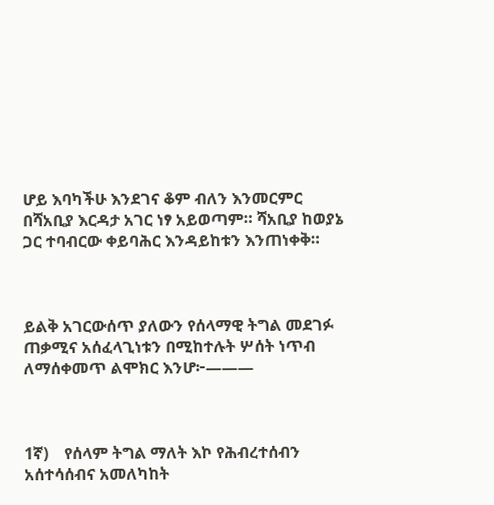ሆይ እባካችሁ እንደገና ቆም ብለን እንመርምር  በሻአቢያ እርዳታ አገር ነፃ አይወጣም። ሻአቢያ ከወያኔ ጋር ተባብርው ቀይባሕር እንዳይከቱን እንጠነቀቅ።



ይልቅ አገርውሰጥ ያለውን የሰላማዊ ትግል መደገፉ ጠቃሚና አሰፈላጊነቱን በሚከተሉት ሦሰት ነጥብ ለማሰቀመጥ ልሞክር እንሆ፦———



1ኛ)    የሰላም ትግል ማለት እኮ የሕብረተሰብን አሰተሳሰብና አመለካከት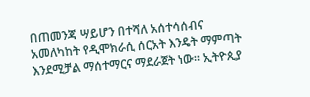በጠመንጃ ሣይሆን በተሻለ አሰተሳሰብና አመለካከት የዲሞክራሲ ሰርአት እንዴት ማምጣት እንደሚቻል ማሰተማርና ማደራጀት ነው። ኢትዮጲያ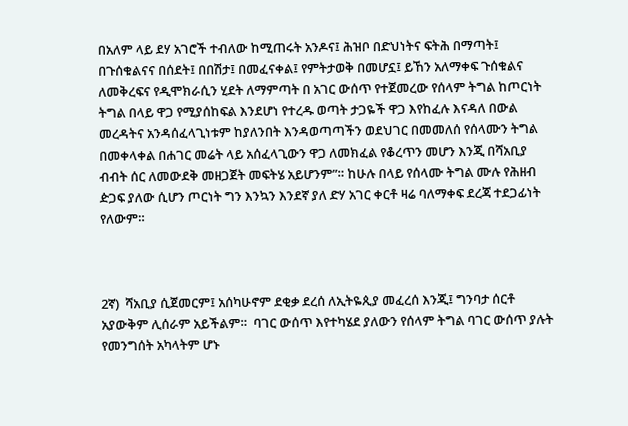በአለም ላይ ደሃ አገሮች ተብለው ከሚጠሩት አንዶና፤ ሕዝቦ በድህነትና ፍትሕ በማጣት፤ በጉሰቁልናና በሰደት፤ በበሽታ፤ በመፈናቀል፤ የምትታወቅ በመሆኗ፤ ይኸን አለማቀፍ ጉሰቁልና ለመቅረፍና የዲሞክራሲን ሂደት ለማምጣት በ አገር ውሰጥ የተጀመረው የሰላም ትግል ከጦርነት ትግል በላይ ዋጋ የሚያሰከፍል እንደሆነ የተረዱ ወጣት ታጋዬች ዋጋ እየከፈሉ እናዳለ በውል መረዳትና አንዳሰፈላጊነቱም ከያለንበት እንዳወጣጣችን ወደህገር በመመለሰ የሰላሙን ትግል በመቀላቀል በሐገር መሬት ላይ አሰፈላጊውን ዋጋ ለመክፈል የቆረጥን መሆን እንጂ በሻአቢያ ብብት ሰር ለመውደቅ መዘጋጀት መፍትሄ አይሆንም”። ከሁሉ በላይ የሰላሙ ትግል ሙሉ የሕዘብ ዽጋፍ ያለው ሲሆን ጦርነት ግን እንኳን እንደኛ ያለ ድሃ አገር ቀርቶ ዛሬ ባለማቀፍ ደረጃ ተደጋፊነት የለውም።



2ኛ)  ሻአቢያ ሲጀመርም፤ አሰካሁኖም ደቂቃ ደረሰ ለኢትዬጲያ መፈረሰ እንጂ፤ ግንባታ ሰርቶ አያውቅም ሊሰራም አይችልም።  ባገር ውሰጥ እየተካሄደ ያለውን የሰላም ትግል ባገር ውሰጥ ያሉት የመንግሰት አካላትም ሆኑ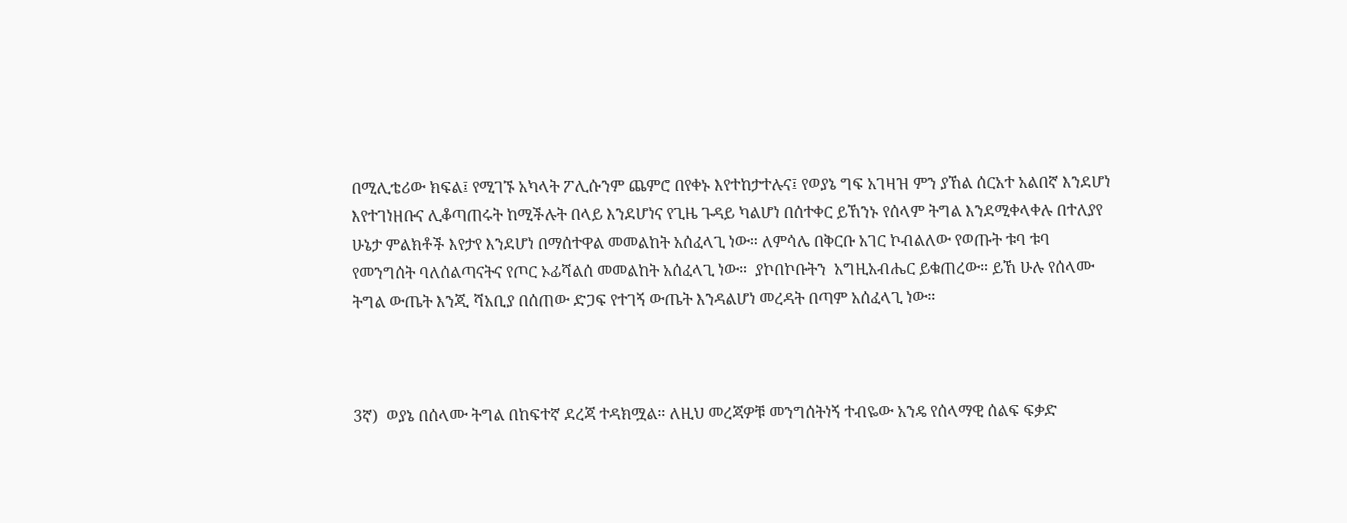በሚሊቴሪው ክፍል፤ የሚገኙ አካላት ፖሊሱንም ጨምሮ በየቀኑ እየተከታተሉና፤ የወያኔ ግፍ አገዛዝ ምን ያኸል ሰርአተ አልበኛ እንደሆነ  እየተገነዘቡና ሊቆጣጠሩት ከሚችሉት በላይ እንደሆነና የጊዜ ጉዳይ ካልሆነ በሰተቀር ይኸንኑ የሰላም ትግል እንደሚቀላቀሉ በተለያየ ሁኔታ ምልክቶች እየታየ እንደሆነ በማሰተዋል መመልከት አሰፈላጊ ነው። ለምሳሌ በቅርቡ አገር ኮብልለው የወጡት ቱባ ቱባ የመንግሰት ባለሰልጣናትና የጦር ኦፊሻልሰ መመልከት አሰፈላጊ ነው።  ያኮበኮቡትን  አግዚአብሔር ይቁጠረው። ይኸ ሁሉ የሰላሙ ትግል ውጤት እንጂ ሻአቢያ በሰጠው ድጋፍ የተገኝ ውጤት እንዳልሆነ መረዳት በጣም አሰፈላጊ ነው።



3ኛ)  ወያኔ በሰላሙ ትግል በከፍተኛ ደረጃ ተዳክሟል። ለዚህ መረጃዎቹ መንግሰትነኝ ተብዬው አንዴ የሰላማዊ ሰልፍ ፍቃድ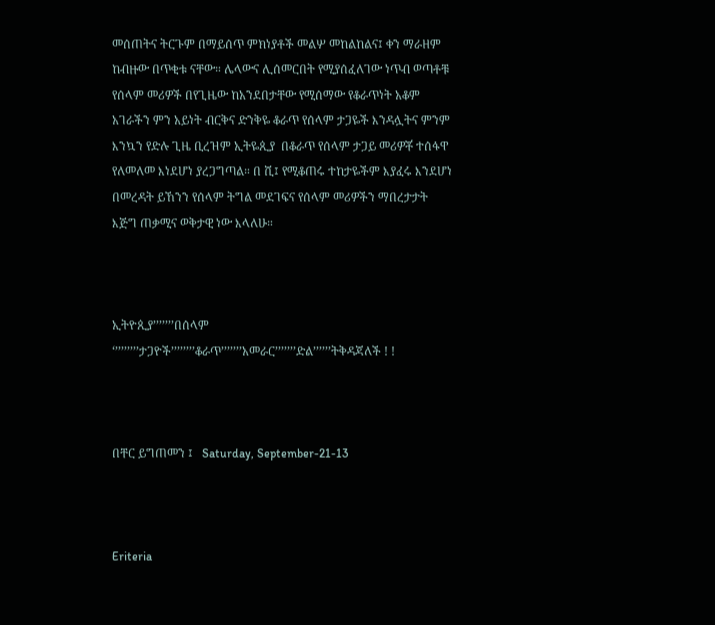መሰጠትና ትርጉም በማይሰጥ ምክነያቶች መልሦ መከልከልና፤ ቀን ማራዘም ከብዙው በጥቂቱ ናቸው። ሌላውና ሊሰመርበት የሚያሰፈለገው ነጥብ ወጣቶቹ የሰላም መሪዎች በየጊዜው ከአንደበታቸው የሚሰማው የቆራጥነት አቆም አገራችን ምን አይነት ብርቅና ድንቅዬ ቆራጥ የሰላም ታጋዬች እንዳሏትና ምንም እንኳን የድሉ ጊዜ ቢረዝም ኢትዬጲያ  በቆራጥ የሰላም ታጋይ መሪዎቾ ተሰፋዋ የለመለመ እነደሆነ ያረጋግጣል። በ ሺ፤ የሚቆጠሩ ተከታዬችም እያፈሩ እንደሆነ በመረዳት ይኸንን የሰላም ትግል መደገፍና የሰላም መሪዎችን ማበረታታት እጅግ ጠቃሚና ወቅታዊ ነው እላለሁ።



ኢትዮጲያ’’’’’’’በሰላም ‘’’’’’’’’ታጋዮች’’’’’’’’ቆራጥ’’’’’’’አመራር’’’’’’’ድል’’’’’’ትቅዳጃለች ! !



በቸር ይግጠመን ፤   Saturday, September-21-13



Eriteria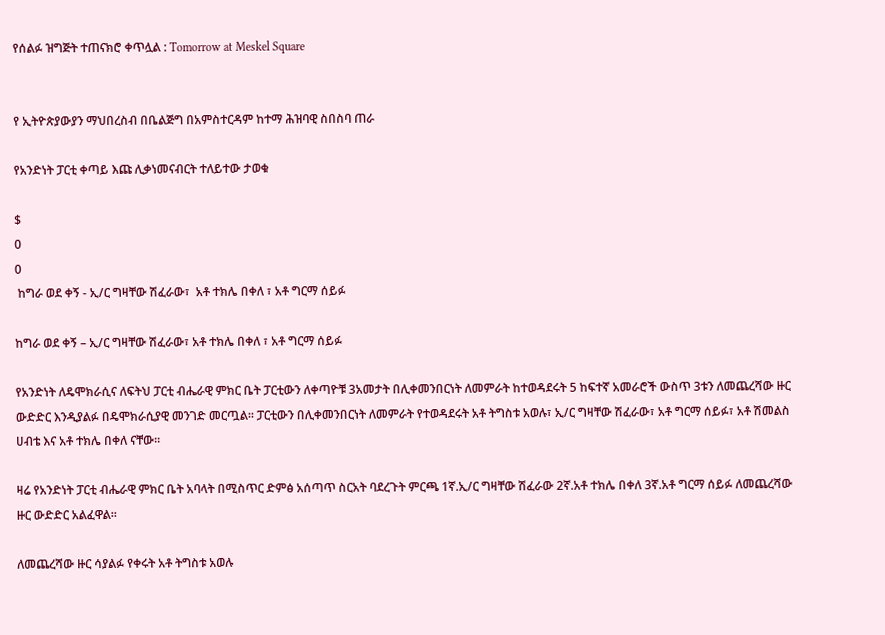የሰልፉ ዝግጅት ተጠናክሮ ቀጥሏል : Tomorrow at Meskel Square


የ ኢትዮጵያውያን ማህበረስብ በቤልጅግ በአምስተርዳም ከተማ ሕዝባዊ ስበስባ ጠራ

የአንድነት ፓርቲ ቀጣይ እጩ ሊቃነመናብርት ተለይተው ታወቁ

$
0
0
 ከግራ ወደ ቀኝ - ኢ/ር ግዛቸው ሽፈራው፣  አቶ ተክሌ በቀለ ፣ አቶ ግርማ ሰይፉ

ከግራ ወደ ቀኝ – ኢ/ር ግዛቸው ሽፈራው፣ አቶ ተክሌ በቀለ ፣ አቶ ግርማ ሰይፉ

የአንድነት ለዴሞክራሲና ለፍትህ ፓርቲ ብሔራዊ ምክር ቤት ፓርቲውን ለቀጣዮቹ 3አመታት በሊቀመንበርነት ለመምራት ከተወዳደሩት 5 ከፍተኛ አመራሮች ውስጥ 3ቱን ለመጨረሻው ዙር ውድድር እንዲያልፉ በዴሞክራሲያዊ መንገድ መርጧል፡፡ ፓርቲውን በሊቀመንበርነት ለመምራት የተወዳደሩት አቶ ትግስቱ አወሉ፣ ኢ/ር ግዛቸው ሽፈራው፣ አቶ ግርማ ሰይፉ፣ አቶ ሽመልስ ሀብቴ እና አቶ ተክሌ በቀለ ናቸው፡፡

ዛሬ የአንድነት ፓርቲ ብሔራዊ ምክር ቤት አባላት በሚስጥር ድምፅ አሰጣጥ ስርአት ባደረጉት ምርጫ 1ኛ.ኢ/ር ግዛቸው ሽፈራው 2ኛ.አቶ ተክሌ በቀለ 3ኛ.አቶ ግርማ ሰይፉ ለመጨረሻው ዙር ውድድር አልፈዋል፡፡

ለመጨረሻው ዙር ሳያልፉ የቀሩት አቶ ትግስቱ አወሉ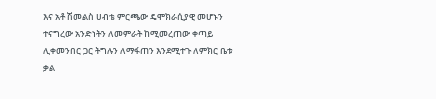እና አቶ ሽመልስ ሀብቴ ምርጫው ዴሞክራሲያዊ መሆኑን ተናግረው አንድነትን ለመምራት ከሚመረጠው ቀጣይ ሊቀመንበር ጋር ትግሉን ለማፋጠን እንደሚተጉ ለምክር ቤቱ ቃል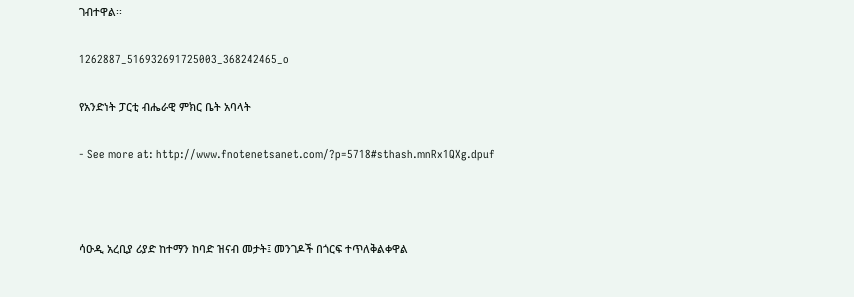ገብተዋል፡፡

1262887_516932691725003_368242465_o

የአንድነት ፓርቲ ብሔራዊ ምክር ቤት አባላት

- See more at: http://www.fnotenetsanet.com/?p=5718#sthash.mnRx1QXg.dpuf



ሳዑዲ አረቢያ ሪያድ ከተማን ከባድ ዝናብ መታት፤ መንገዶች በጎርፍ ተጥለቅልቀዋል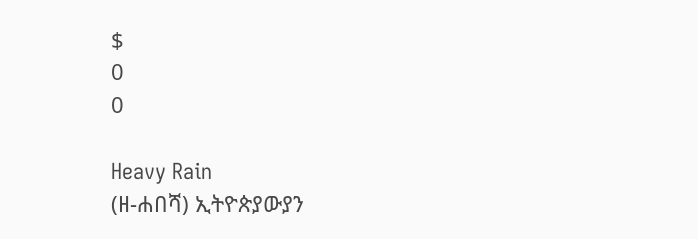$
0
0

Heavy Rain
(ዘ-ሐበሻ) ኢትዮጵያውያን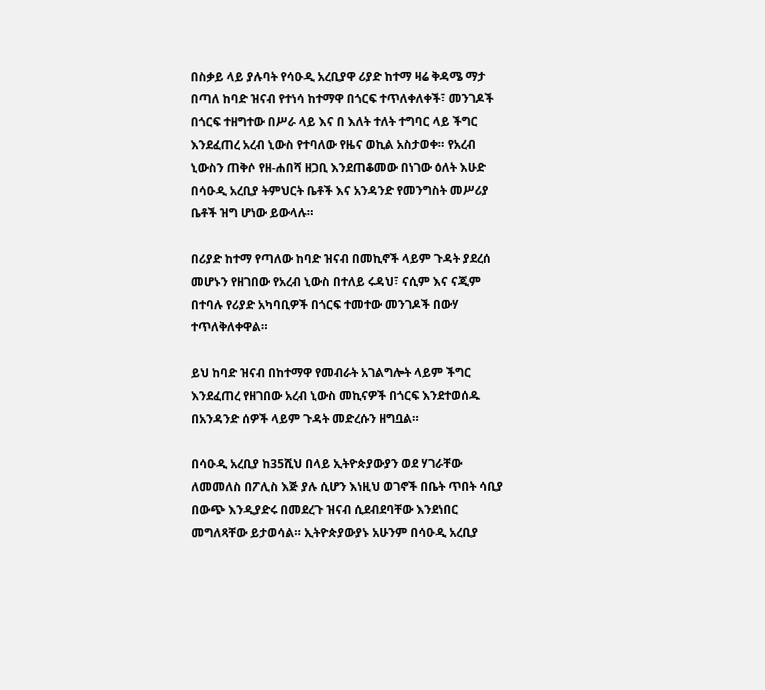በስቃይ ላይ ያሉባት የሳዑዲ አረቢያዋ ሪያድ ከተማ ዛሬ ቅዳሜ ማታ በጣለ ከባድ ዝናብ የተነሳ ከተማዋ በጎርፍ ተጥለቀለቀች፣ መንገዶች በጎርፍ ተዘግተው በሥራ ላይ እና በ እለት ተለት ተግባር ላይ ችግር እንደፈጠረ አረብ ኒውስ የተባለው የዜና ወኪል አስታወቀ። የአረብ ኒውስን ጠቅሶ የዘ-ሐበሻ ዘጋቢ እንደጠቆመው በነገው ዕለት እሁድ በሳዑዲ አረቢያ ትምህርት ቤቶች እና አንዳንድ የመንግስት መሥሪያ ቤቶች ዝግ ሆነው ይውላሉ።

በሪያድ ከተማ የጣለው ከባድ ዝናብ በመኪኖች ላይም ጉዳት ያደረሰ መሆኑን የዘገበው የአረብ ኒውስ በተለይ ሩዳህ፣ ናሲም እና ናጂም በተባሉ የሪያድ አካባቢዎች በጎርፍ ተመተው መንገዶች በውሃ ተጥለቅለቀዋል።

ይህ ከባድ ዝናብ በከተማዋ የመብራት አገልግሎት ላይም ችግር እንደፈጠረ የዘገበው አረብ ኒውስ መኪናዎች በጎርፍ እንደተወሰዱ በአንዳንድ ሰዎች ላይም ጉዳት መድረሱን ዘግቧል።

በሳዑዲ አረቢያ ከ35ሺህ በላይ ኢትዮጵያውያን ወደ ሃገራቸው ለመመለስ በፖሊስ እጅ ያሉ ሲሆን እነዚህ ወገኖች በቤት ጥበት ሳቢያ በውጭ እንዲያድሩ በመደረጉ ዝናብ ሲደብደባቸው እንደነበር መግለጻቸው ይታወሳል። ኢትዮጵያውያኑ አሁንም በሳዑዲ አረቢያ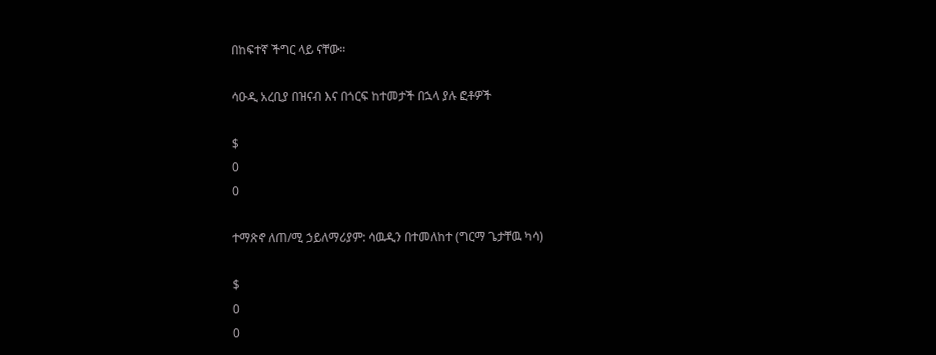በከፍተኛ ችግር ላይ ናቸው።

ሳዑዲ አረቢያ በዝናብ እና በጎርፍ ከተመታች በኋላ ያሉ ፎቶዎች

$
0
0

ተማጽኖ ለጠ/ሚ ኃይለማሪያም: ሳዉዲን በተመለከተ (ግርማ ጌታቸዉ ካሳ)

$
0
0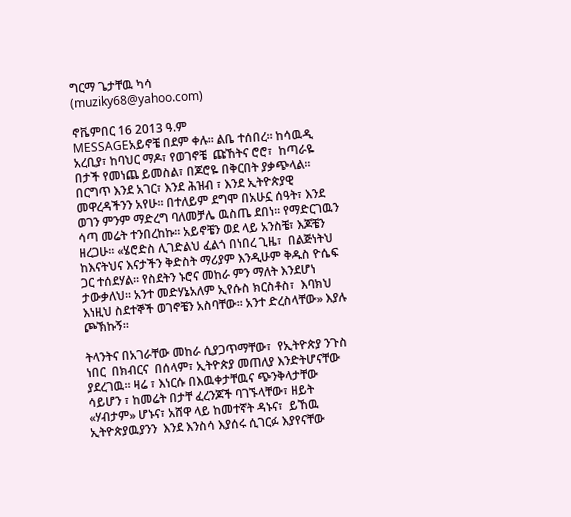ግርማ ጌታቸዉ ካሳ
(muziky68@yahoo.com)

ኖቬምበር 16 2013 ዓ.ም
MESSAGEአይኖቼ በደም ቀሉ። ልቤ ተሰበረ። ከሳዉዲ አረቢያ፣ ከባህር ማዶ፣ የወገኖቼ  ጩኸትና ሮሮ፣  ከጣራዬ በታች የመነጨ ይመስል፣ በጆሮዬ በቅርበት ያቃጭላል። በርግጥ እንደ አገር፣ እንደ ሕዝብ ፣ እንደ ኢትዮጵያዊ መዋረዳችንን አየሁ። በተለይም ደግሞ በአሁኗ ሰዓት፣ እንደ ወገን ምንም ማድረግ ባለመቻሌ ዉስጤ ደበነ። የማድርገዉን ሳጣ መሬት ተንበረከኩ። አይኖቼን ወደ ላይ አንስቼ፣ እጆቼን ዘረጋሁ። «ሄሮድስ ሊገድልህ ፈልጎ በነበረ ጊዜ፣  በልጅነትህ ከእናትህና እናታችን ቅድስት ማሪያም እንዲሁም ቅዱስ ዮሴፍ ጋር ተሰደሃል። የስደትን ኑሮና መከራ ምን ማለት እንደሆነ ታውቃለህ። አንተ መድሃኔአለም ኢየሱስ ክርስቶስ፣  እባክህ እነዚህ ስደተኞች ወገኖቼን አስባቸው። አንተ ድረስላቸው» እያሉ ጮኽኩኝ።

ትላንትና በአገራቸው መከራ ሲያጋጥማቸው፣  የኢትዮጵያ ንጉስ ነበር  በክብርና  በሰላም፣ ኢትዮጵያ መጠለያ እንድትሆናቸው ያደረገዉ። ዛሬ ፣ እነርሱ በእዉቀታቸዉና ጭንቅላታቸው  ሳይሆን ፣ ከመሬት በታቸ ፈረንጆች ባገኙላቸው፣ ዘይት «ሃብታም» ሆኑና፣ አሸዋ ላይ ከመተኛት ዳኑና፣  ይኸዉ ኢትዮጵያዉያንን  እንደ እንስሳ እያሰሩ ሲገርፉ እያየናቸው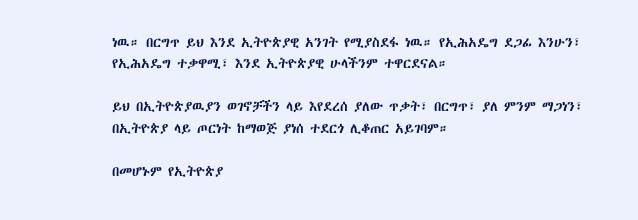ነዉ። በርግጥ ይህ እንደ ኢትዮጵያዊ አንገት የሚያስደፋ ነዉ። የኢሕአዴግ ደጋፊ እንሁን፣ የኢሕአዴግ ተቃዋሚ፣ እንደ ኢትዮጵያዊ ሁላችንም ተዋርደናል።

ይህ በኢትዮጵያዉያን ወገኖቻችን ላይ እየደረሰ ያለው ጥቃት፣ በርግጥ፣ ያለ ምንም ማጋነን፣ በኢትዮጵያ ላይ ጦርነት ከማወጅ ያነሰ ተደርጎ ሊቆጠር አይገባም።

በመሆኑም የኢትዮጵያ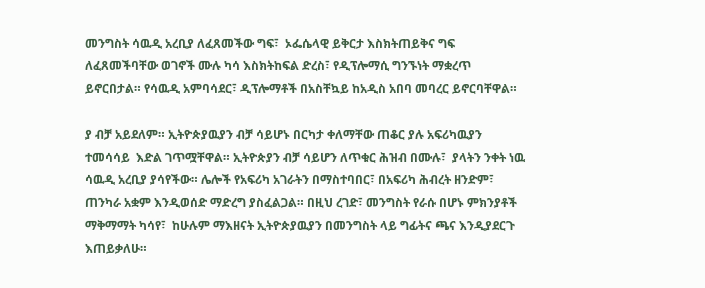መንግስት ሳዉዲ አረቢያ ለፈጸመችው ግፍ፣  ኦፌሴላዊ ይቅርታ እስክትጠይቅና ግፍ ለፈጸመችባቸው ወገኖች ሙሉ ካሳ እስክትከፍል ድረስ፣ የዲፕሎማሲ ግንኙነት ማቋረጥ ይኖርበታል። የሳዉዲ አምባሳደር፣ ዲፕሎማቶች በአስቸኳይ ከአዲስ አበባ መባረር ይኖርባቸዋል።

ያ ብቻ አይደለም። ኢትዮጵያዉያን ብቻ ሳይሆኑ በርካታ ቀለማቸው ጠቆር ያሉ አፍሪካዉያን ተመሳሳይ  እድል ገጥሟቸዋል። ኢትዮጵያን ብቻ ሳይሆን ለጥቁር ሕዝብ በሙሉ፣  ያላትን ንቀት ነዉ ሳዉዲ አረቢያ ያሳየችው። ሌሎች የአፍሪካ አገራትን በማስተባበር፣ በአፍሪካ ሕብረት ዘንድም፣ ጠንካራ አቋም እንዲወሰድ ማድረግ ያስፈልጋል። በዚህ ረገድ፣ መንግስት የራሱ በሆኑ ምክንያቶች ማቅማማት ካሳየ፣  ከሁሉም ማእዘናት ኢትዮጵያዉያን በመንግስት ላይ ግፊትና ጫና እንዲያደርጉ እጠይቃለሁ።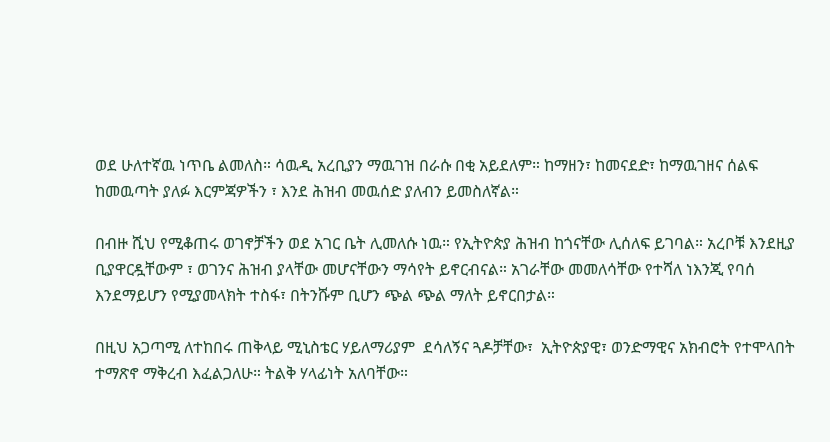ወደ ሁለተኛዉ ነጥቤ ልመለስ። ሳዉዲ አረቢያን ማዉገዝ በራሱ በቂ አይደለም። ከማዘን፣ ከመናደድ፣ ከማዉገዘና ሰልፍ ከመዉጣት ያለፉ እርምጃዎችን ፣ እንደ ሕዝብ መዉሰድ ያለብን ይመስለኛል።

በብዙ ሺህ የሚቆጠሩ ወገኖቻችን ወደ አገር ቤት ሊመለሱ ነዉ። የኢትዮጵያ ሕዝብ ከጎናቸው ሊሰለፍ ይገባል። አረቦቹ እንደዚያ ቢያዋርዷቸውም ፣ ወገንና ሕዝብ ያላቸው መሆናቸውን ማሳየት ይኖርብናል። አገራቸው መመለሳቸው የተሻለ ነእንጂ የባሰ እንደማይሆን የሚያመላክት ተስፋ፣ በትንሹም ቢሆን ጭል ጭል ማለት ይኖርበታል።

በዚህ አጋጣሚ ለተከበሩ ጠቅላይ ሚኒስቴር ሃይለማሪያም  ደሳለኝና ጓዶቻቸው፣  ኢትዮጵያዊ፣ ወንድማዊና አክብሮት የተሞላበት ተማጽኖ ማቅረብ እፈልጋለሁ። ትልቅ ሃላፊነት አለባቸው።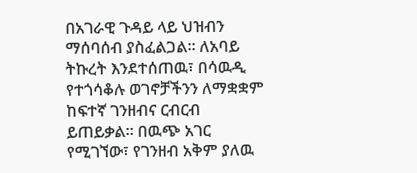በአገራዊ ጉዳይ ላይ ህዝብን ማሰባሰብ ያስፈልጋል። ለአባይ ትኩረት እንደተሰጠዉ፣ በሳዉዲ የተጎሳቆሉ ወገኖቻችንን ለማቋቋም ከፍተኛ ገንዘብና ርብርብ ይጠይቃል። በዉጭ አገር የሚገኘው፣ የገንዘብ አቅም ያለዉ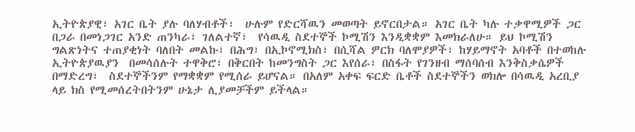ኢትዮጵያዊ፣ አገር ቤት ያሉ ባለሃብቶች፣  ሁሉም የድርሻዉን መወጣት ይኖርበታል። አገር ቤት ካሉ ተቃዋሚዎች ጋር በጋራ በመነጋገር አንድ ጠንካራ፣ ገለልተኛ፣  የሳዉዲ ስደተኞች ኮሚሽን እንዲቋቋም እመክራለሁ። ይህ ኮሚሽን ግልጽነትና ተጠያቂነት ባለበት መልኩ፣ በሕግ፣ በኢኮኖሚክስ፣ በሲሻል ዎርክ ባለሞያዎች፣ ከሃይማኖት አባቶች በተወከሉ ኢትዮጵያዉያን  በመሳሰሉት ተዋቅሮ፣ በቅርበት ከመንግስት ጋር እየሰራ፣ በስፋት የገንዘብ ማሰባሰብ እንቅስቃሴዎች በማድረግ፣  ስደተኞችንም የማቋቋም የሚሰራ ይሆናል። በአለም አቀፍ ፍርድ ቤቶች ስደተኞችን ወክሎ በሳዉዲ አረቢያ ላይ ክስ የሚመሰረትበትንም ሁኔታ ሊያመቻችም ይችላል።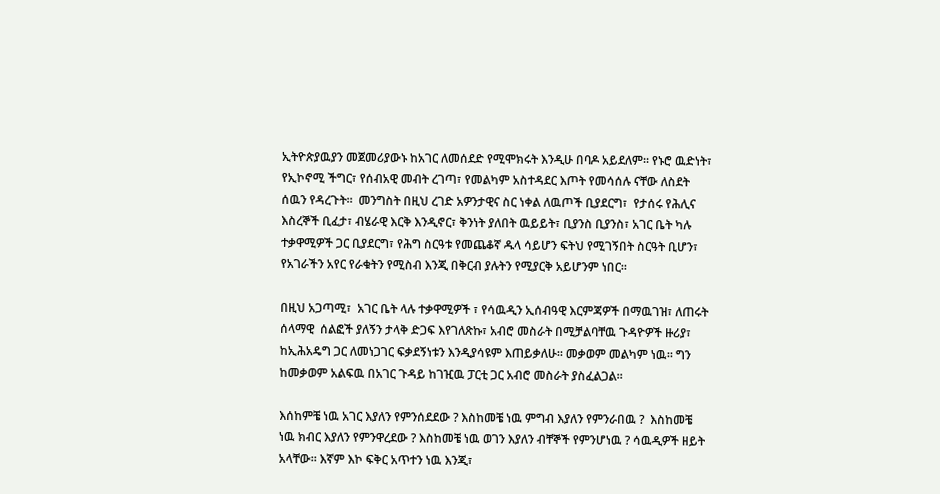ኢትዮጵያዉያን መጀመሪያውኑ ከአገር ለመሰደድ የሚሞክሩት እንዲሁ በባዶ አይደለም። የኑሮ ዉድነት፣ የኢኮኖሚ ችግር፣ የሰብአዊ መብት ረገጣ፣ የመልካም አስተዳደር እጦት የመሳሰሉ ናቸው ለስደት ሰዉን የዳረጉት።  መንግስት በዚህ ረገድ አዎንታዊና ስር ነቀል ለዉጦች ቢያደርግ፣  የታሰሩ የሕሊና እስረኞች ቢፈታ፣ ብሄራዊ እርቅ እንዲኖር፣ ቅንነት ያለበት ዉይይት፣ ቢያንስ ቢያንስ፣ አገር ቤት ካሉ ተቃዋሚዎች ጋር ቢያደርግ፣ የሕግ ስርዓቱ የመጨቆኛ ዱላ ሳይሆን ፍትህ የሚገኝበት ስርዓት ቢሆን፣ የአገራችን አየር የራቁትን የሚስብ እንጂ በቅርብ ያሉትን የሚያርቅ አይሆንም ነበር።

በዚህ አጋጣሚ፣  አገር ቤት ላሉ ተቃዋሚዎች ፣ የሳዉዲን ኢሰብዓዊ እርምጃዎች በማዉገዝ፣ ለጠሩት ሰላማዊ  ሰልፎች ያለኝን ታላቅ ድጋፍ እየገለጽኩ፣ አብሮ መስራት በሚቻልባቸዉ ጉዳዮዎች ዙሪያ፣ ከኢሕአዴግ ጋር ለመነጋገር ፍቃደኝነቱን እንዲያሳዩም እጠይቃለሁ። መቃወም መልካም ነዉ። ግን ከመቃወም አልፍዉ በአገር ጉዳይ ከገዢዉ ፓርቲ ጋር አብሮ መስራት ያስፈልጋል።

እሰከምቼ ነዉ አገር እያለን የምንሰደደው ? እስከመቼ ነዉ ምግብ እያለን የምንራበዉ ?  እስከመቼ ነዉ ክብር እያለን የምንዋረደው ? እስከመቼ ነዉ ወገን እያለን ብቸኞች የምንሆነዉ ? ሳዉዲዎች ዘይት አላቸው። እኛም እኮ ፍቅር አጥተን ነዉ እንጂ፣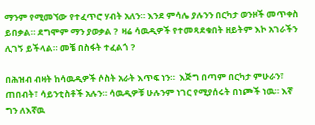ማንም የሚመኘው የተፈጥሮ ሃብት አለን። እንደ ምሳሌ ያሉንን በርካታ ወንዞች መጥቀስ ይበቃል። ደግሞም ማን ያወቃል ?  ዛሬ ሳዉዲዎች የተመጻደቁበት ዘይትም እኮ አገራችን ሊገኝ ይችላል። መቼ በስፋት ተፈልጎ ?

በሕዝብ ብዛት ከሳዉዲዎች ሶስት አራት እጥፍ ነን።  እጅግ በጣም በርካታ ምሁራን፣ ጠበብት፣ ሳይንቲስቶች አሉን። ሳዉዲዎቹ ሁሉንም ነገር የሚያሰሩት በነጮች ነዉ። እኛ ግን ለእኛዉ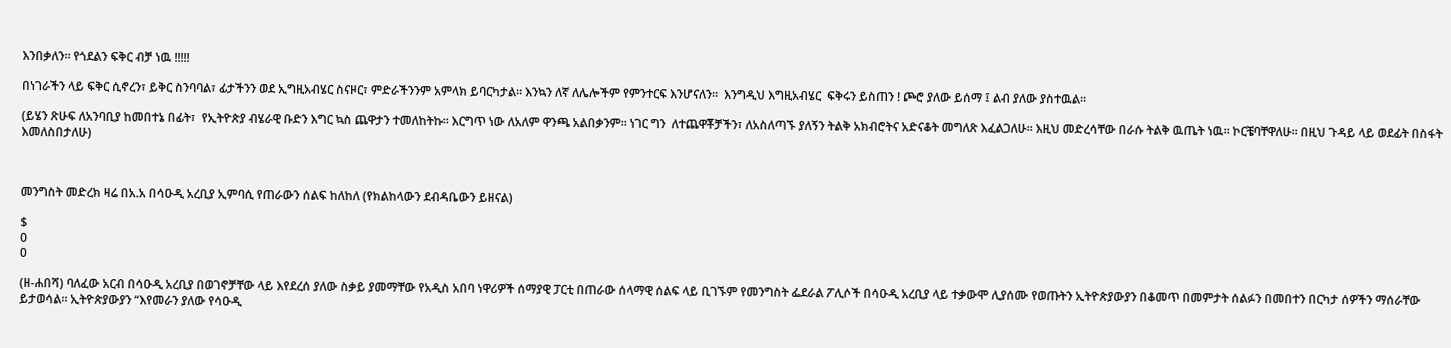እንበቃለን። የጎደልን ፍቅር ብቻ ነዉ !!!!!

በነገራችን ላይ ፍቅር ሲኖረን፣ ይቅር ስንባባል፣ ፊታችንን ወደ ኢግዚአብሄር ስናዞር፣ ምድራችንንም አምላክ ይባርካታል። እንኳን ለኛ ለሌሎችም የምንተርፍ እንሆናለን።  እንግዲህ እግዚአብሄር  ፍቅሩን ይስጠን ! ጮሮ ያለው ይሰማ ፤ ልብ ያለው ያስተዉል።

(ይሄን ጽሁፍ ለአንባቢያ ከመበተኔ በፊት፣  የኢትዮጵያ ብሄራዊ ቡድን እግር ኳስ ጨዋታን ተመለከትኩ። እርግጥ ነው ለአለም ዋንጫ አልበቃንም። ነገር ግን  ለተጨዋቾቻችን፣ ለአስለጣኙ ያለኝን ትልቅ አክብሮትና አድናቆት መግለጽ እፈልጋለሁ። እዚህ መድረሳቸው በራሱ ትልቅ ዉጤት ነዉ። ኮርቼባቸዋለሁ። በዚህ ጉዳይ ላይ ወደፊት በስፋት እመለስበታለሁ)



መንግስት መድረክ ዛሬ በአ.አ በሳዑዲ አረቢያ ኢምባሲ የጠራውን ሰልፍ ከለከለ (የክልከላውን ደብዳቤውን ይዘናል)

$
0
0

(ዘ-ሐበሻ) ባለፈው አርብ በሳዑዲ አረቢያ በወገኖቻቸው ላይ እየደረሰ ያለው ስቃይ ያመማቸው የአዲስ አበባ ነዋሪዎች ሰማያዊ ፓርቲ በጠራው ሰላማዊ ሰልፍ ላይ ቢገኙም የመንግስት ፌደራል ፖሊሶች በሳዑዲ አረቢያ ላይ ተቃውሞ ሊያሰሙ የወጡትን ኢትዮጵያውያን በቆመጥ በመምታት ሰልፉን በመበተን በርካታ ሰዎችን ማሰራቸው ይታወሳል። ኢትዮጵያውያን “እየመራን ያለው የሳዑዲ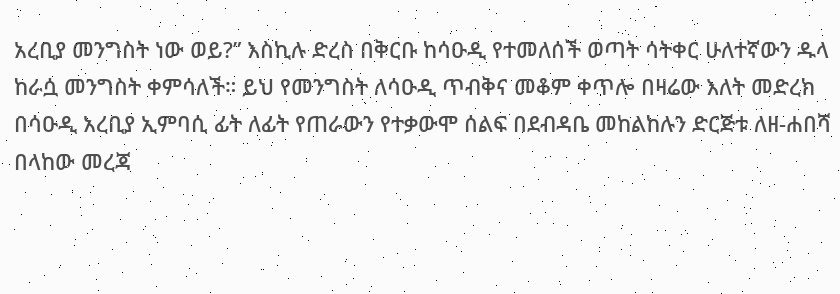አረቢያ መንግስት ነው ወይ?” እስኪሉ ድረስ በቅርቡ ከሳዑዲ የተመለሰች ወጣት ሳትቀር ሁለተኛውን ዱላ ከራሷ መንግስት ቀምሳለች። ይህ የመንግስት ለሳዑዲ ጥብቅና መቆም ቀጥሎ በዛሬው እለት መድረክ በሳዑዲ አረቢያ ኢምባሲ ፊት ለፊት የጠራውን የተቃውሞ ሰልፍ በደብዳቤ መከልከሉን ድርጅቱ ለዘ-ሐበሻ በላከው መረጃ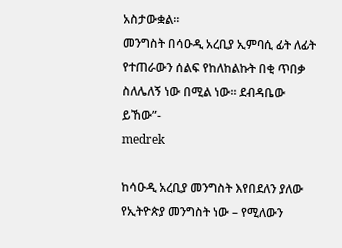አስታውቋል።
መንግስት በሳዑዲ አረቢያ ኢምባሲ ፊት ለፊት የተጠራውን ሰልፍ የከለከልኩት በቂ ጥበቃ ስለሌለኝ ነው በሚል ነው። ደብዳቤው ይኸው”-
medrek

ከሳዑዲ አረቢያ መንግስት እየበደለን ያለው የኢትዮጵያ መንግስት ነው – የሚለውን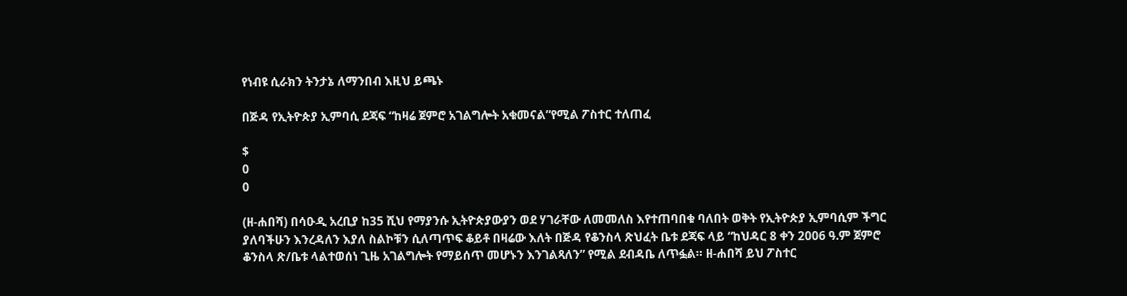የነብዩ ሲራክን ትንታኔ ለማንበብ እዚህ ይጫኑ

በጅዳ የኢትዮጵያ ኢምባሲ ደጃፍ “ከዛሬ ጀምሮ አገልግሎት አቁመናል”የሚል ፖስተር ተለጠፈ

$
0
0

(ዘ-ሐበሻ) በሳዑዲ አረቢያ ከ35 ሺህ የማያንሱ ኢትዮጵያውያን ወደ ሃገራቸው ለመመለስ እየተጠባበቁ ባለበት ወቅት የኢትዮጵያ ኢምባሲም ችግር ያለባችሁን እንረዳለን እያለ ስልኮቹን ሲለጣጥፍ ቆይቶ በዛሬው እለት በጅዳ የቆንስላ ጽህፈት ቤቱ ደጃፍ ላይ “ከህዳር 8 ቀን 2006 ዓ.ም ጀምሮ ቆንስላ ጽ/ቤቱ ላልተወሰነ ጊዜ አገልግሎት የማይሰጥ መሆኑን እንገልጻለን” የሚል ደብዳቤ ለጥፏል። ዘ-ሐበሻ ይህ ፖስተር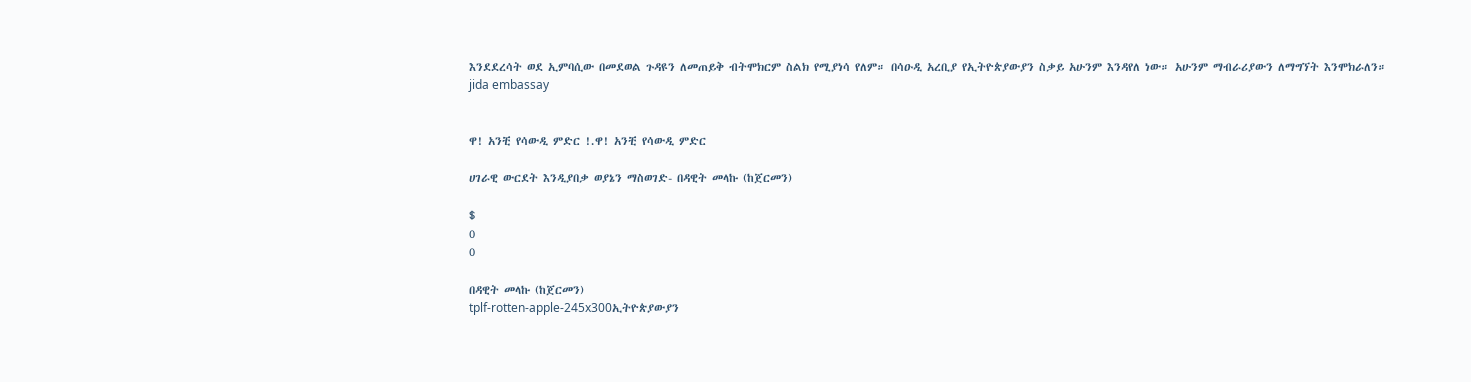እንደደረሳት ወደ ኢምባሲው በመደወል ጉዳዩን ለመጠይቅ ብትሞክርም ስልክ የሚያነሳ የለም። በሳዑዲ አረቢያ የኢትዮጵያውያን ስቃይ አሁንም እንዳየለ ነው። አሁንም ማብራሪያውን ለማግኘት እንሞክራለን።
jida embassay


ዋ! አንቺ የሳውዲ ምድር !.ዋ! አንቺ የሳውዲ ምድር

ሀገራዊ ውርደት እንዲያበቃ ወያኔን ማስወገድ- በዳዊት መላኩ (ከጀርመን)

$
0
0

በዳዊት መላኩ (ከጀርመን)
tplf-rotten-apple-245x300ኢትዮጵያውያን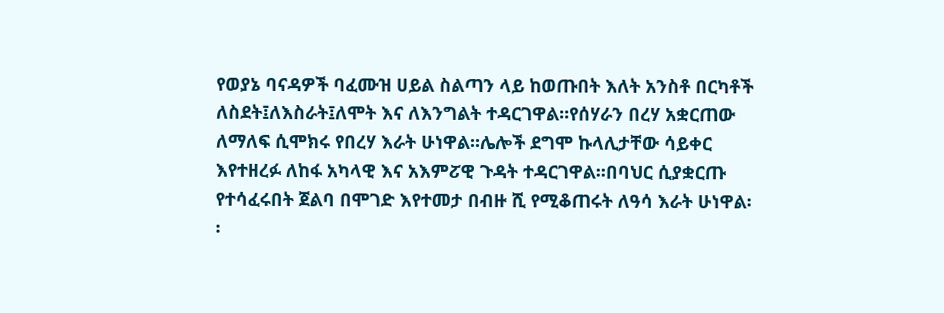የወያኔ ባናዳዎች ባፈሙዝ ሀይል ስልጣን ላይ ከወጡበት እለት አንስቶ በርካቶች ለስደት፤ለእስራት፤ለሞት እና ለእንግልት ተዳርገዋል፡፡የሰሃራን በረሃ አቋርጠው ለማለፍ ሲሞክሩ የበረሃ እራት ሁነዋል፡፡ሌሎች ደግሞ ኩላሊታቸው ሳይቀር እየተዘረፉ ለከፋ አካላዊ እና አእምፘዊ ጉዳት ተዳርገዋል፡፡በባህር ሲያቋርጡ የተሳፈሩበት ጀልባ በሞገድ እየተመታ በብዙ ሺ የሚቆጠሩት ለዓሳ እራት ሁነዋል፡፡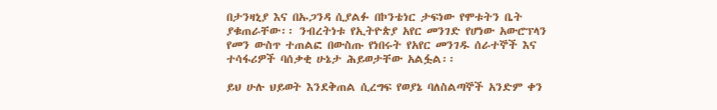በታንዛኒያ እና በኡጋንዳ ሲያልፉ በኮንቴነር ታፍነው የሞቱትን ቤት ያቁጠራቸው፡፡ ንብረትነቱ የኢትዮጵያ አየር መንገድ የሆነው አውሮፕላን የመን ውስጥ ተጠልፎ በውስጡ የነበሩት የአየር መንገዱ ሰራተኞች እና ተሳፋሪዎች ባሰቃቂ ሁኔታ ሕይወታቸው አልፏል፡፡

ይህ ሁሉ ህይወት እንደቅጠል ሲረግፍ የወያኔ ባለስልጣኞች አንድም ቀን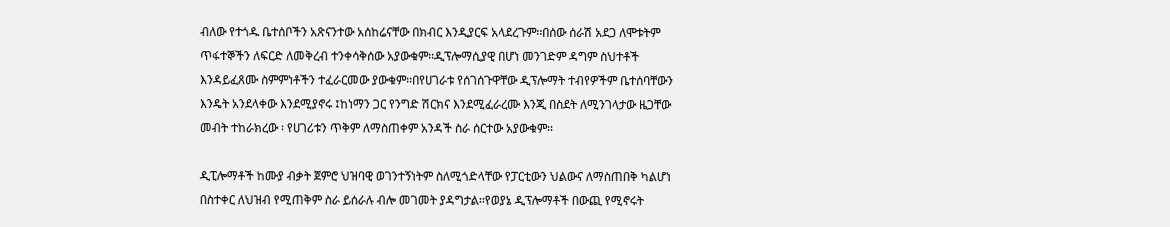ብለው የተጎዱ ቤተሰቦችን አጽናንተው አሰከሬናቸው በክብር እንዲያርፍ አላደረጉም፡፡በሰው ሰራሽ አደጋ ለሞቱትም ጥፋተኞችን ለፍርድ ለመቅረብ ተንቀሳቅሰው አያውቁም፡፡ዲፕሎማሲያዊ በሆነ መንገድም ዳግም ስህተቶች እንዳይፈጸሙ ስምምነቶችን ተፈራርመው ያውቁም፡፡በየሀገራቱ የሰገሰጉዋቸው ዲፕሎማት ተብየዎችም ቤተሰባቸውን እንዴት አንደላቀው እንደሚያኖሩ ፤ከነማን ጋር የንግድ ሽርክና እንደሚፈራረሙ እንጂ በስደት ለሚንገላታው ዜጋቸው መብት ተከራክረው ፡ የሀገሪቱን ጥቅም ለማስጠቀም አንዳች ስራ ሰርተው አያውቁም፡፡

ዲፒሎማቶች ከሙያ ብቃት ጀምሮ ህዝባዊ ወገንተኝነትም ስለሚጎድላቸው የፓርቲውን ህልውና ለማስጠበቅ ካልሆነ በስተቀር ለህዝብ የሚጠቅም ስራ ይሰራሉ ብሎ መገመት ያዳግታል፡፡የወያኔ ዲፕሎማቶች በውጪ የሚኖሩት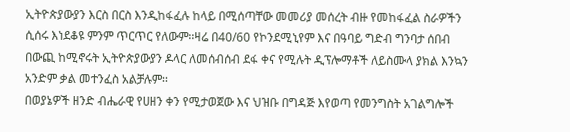ኢትዮጵያውያን እርስ በርስ እንዲከፋፈሉ ከላይ በሚሰጣቸው መመሪያ መሰረት ብዙ የመከፋፈል ስራዎችን ሲሰሩ እነደቆዩ ምንም ጥርጥር የለውም፡፡ዛሬ በ40/60 የኮንደሚኒየም እና በዓባይ ግድብ ግንባታ ሰበብ በውጪ ከሚኖሩት ኢትዮጵያውያን ዶላር ለመሰብሰብ ደፋ ቀና የሚሉት ዲፕሎማቶች ለይስሙላ ያክል እንኳን አንድም ቃል መተንፈስ አልቻሉም፡፡
በወያኔዎች ዘንድ ብሔራዊ የሀዘን ቀን የሚታወጀው እና ህዝቡ በግዳጅ እየወጣ የመንግስት አገልግሎች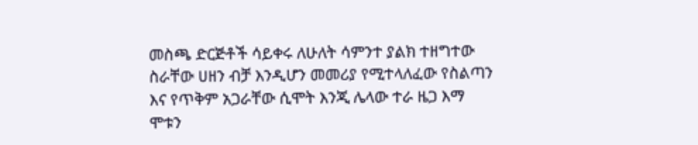መስጫ ድርጅቶች ሳይቀሩ ለሁለት ሳምንተ ያልክ ተዘግተው ስራቸው ሀዘን ብቻ እንዲሆን መመሪያ የሚተላለፈው የስልጣን እና የጥቅም አጋራቸው ሲሞት እንጂ ሌላው ተራ ዜጋ እማ ሞቱን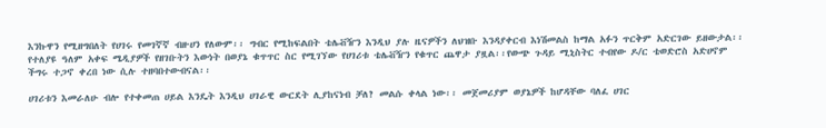እንኩዋን የሚዘግበለት የሀገሩ የመገኛኛ ብዙሀን የለውም፡፡ ግብር የሚከፍልበት ቴሌቭዥን እንዲህ ያሉ ዜናዎችን ለህዝቡ እንዳያቀርብ እነሽመልስ ከማል አፉን ጥርቅም አድርገው ይዘውታል፡፡የተለያዩ ዓለም አቀፍ ሜዲያዎች የዘገቡትን እውነት በወያኔ ቁጥጥር ስር የሚገኘው የሀገሪቱ ቴሌቭዥን የቁጥር ጨዋታ ያዟል፡፡የውጭ ጉዳይ ሚኒስትር ተብየው ዶ/ር ቴወድሮስ አድሀኖም ችግሩ ተጋኖ ቀረበ ነው ሲሉ ተዘባበተውብናል፡፡

ሀገሪቱን እመራለሁ ብሎ የተቀመጠ ሀይል እንዴት እንዲህ ሀገራዊ ውርደት ሊያከናነብ ቻለ? መልሱ ቀላል ነው፡፡ መጀመሪያም ወያኔዎች ከሆዳቸው ባለፈ ሀገር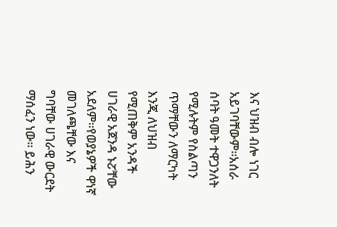እና ህዝብ ብሎ ነገር አይገባቸውም፡፡አሰራ ሰባት ዓመት ተዋጋንለት የሚሉትም የስልጣን ጥማቸውን ለማርካት እንጂ ለህዝብ የሚጠቅም አንዳች ሀገራዊ አጀንዳ ኑፘቸው አደለም፡፡የወያኔዎች ዋነኛ መገለጫቸው እና ግባቸው ሀገራዊ ውርደት ማሰፈን ነው፡፡ ይሕን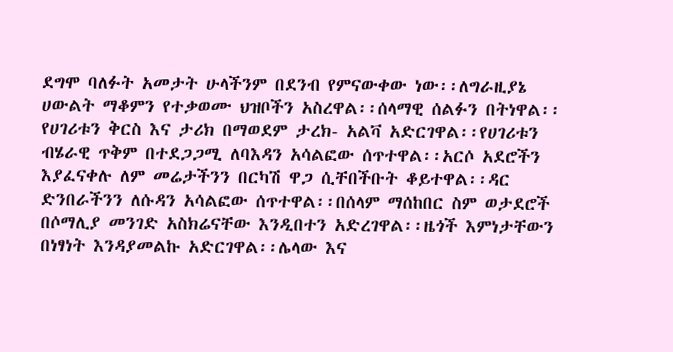ደግሞ ባለፉት አመታት ሁላችንም በደንብ የምናውቀው ነው፡፡ለግራዚያኔ ሀውልት ማቆምን የተቃወሙ ህዝቦችን አስረዋል፡፡ሰላማዊ ሰልፉን በትነዋል፡፡የሀገሪቱን ቅርስ እና ታሪክ በማወደም ታረክ- አልቫ አድርገዋል፡፡የሀገሪቱን ብሄራዊ ጥቅም በተደጋጋሚ ለባእዳን አሳልፎው ሰጥተዋል፡፡አርሶ አደሮችን እያፈናቀሉ ለም መሬታችንን በርካሽ ዋጋ ሲቸበችቡት ቆይተዋል፡፡ዳር ድንበራችንን ለሱዳን አሳልፎው ሰጥተዋል፡፡በሰላም ማሰከበር ስም ወታደሮች በሶማሊያ መንገድ አስክሬናቸው እንዲበተን አድረገዋል፡፡ዜጎች እምነታቸውን በነፃነት እንዳያመልኩ አድርገዋል፡፡ሌላው እና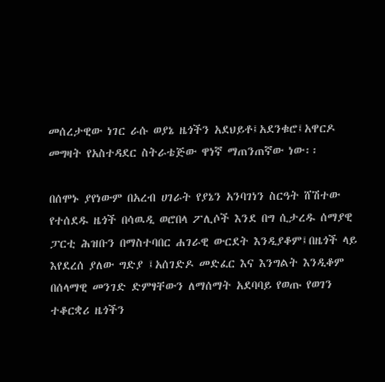መሰረታዊው ነገር ራሱ ወያኔ ዜጎችን አደህይቶ፤አደንቁሮ፤አዋርዶ መግዛት የአስተዳደር ስትራቴጅው ዋነኛ ማጠንጠኛው ነው፡፡

በሰሞኑ ያየነውም በአረብ ሀገራት የያኔን አንባገነን ስርዓት ሸሽተው የተሰደዱ ዜጎች በሳዉዲ ወሮበላ ፖሊሶች እንደ በግ ሲታረዱ ሰማያዊ ፓርቲ ሕዝቡን በማስተባበር ሐገራዊ ውርደት እንዲያቆም፤በዜጎች ላይ እየደረሰ ያለው ግድያ ፤አሰገድዶ መድፈር እና እንግልት እንዲቆም በሰላማዊ መንገድ ድምፃቸውን ለማሰማት አደባባይ የወጡ የወገን ተቆርቋሪ ዜጎችን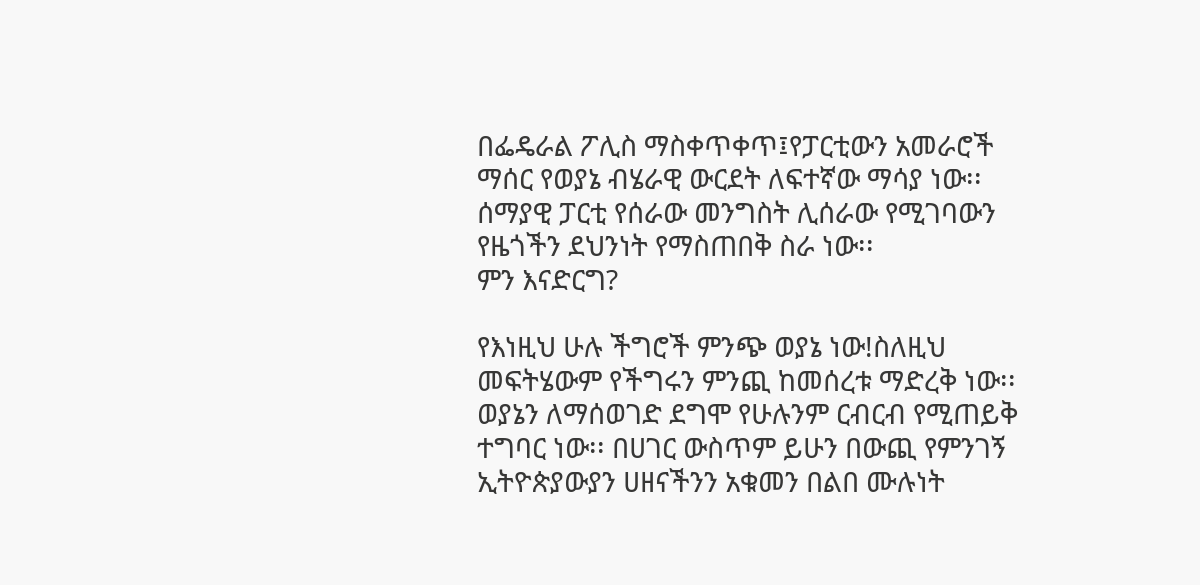በፌዴራል ፖሊስ ማስቀጥቀጥ፤የፓርቲውን አመራሮች ማሰር የወያኔ ብሄራዊ ውርደት ለፍተኛው ማሳያ ነው፡፡ሰማያዊ ፓርቲ የሰራው መንግስት ሊሰራው የሚገባውን የዜጎችን ደህንነት የማስጠበቅ ስራ ነው፡፡
ምን እናድርግ?

የእነዚህ ሁሉ ችግሮች ምንጭ ወያኔ ነው!ስለዚህ መፍትሄውም የችግሩን ምንጪ ከመሰረቱ ማድረቅ ነው፡፡ወያኔን ለማሰወገድ ደግሞ የሁሉንም ርብርብ የሚጠይቅ ተግባር ነው፡፡ በሀገር ውስጥም ይሁን በውጪ የምንገኝ ኢትዮጵያውያን ሀዘናችንን አቁመን በልበ ሙሉነት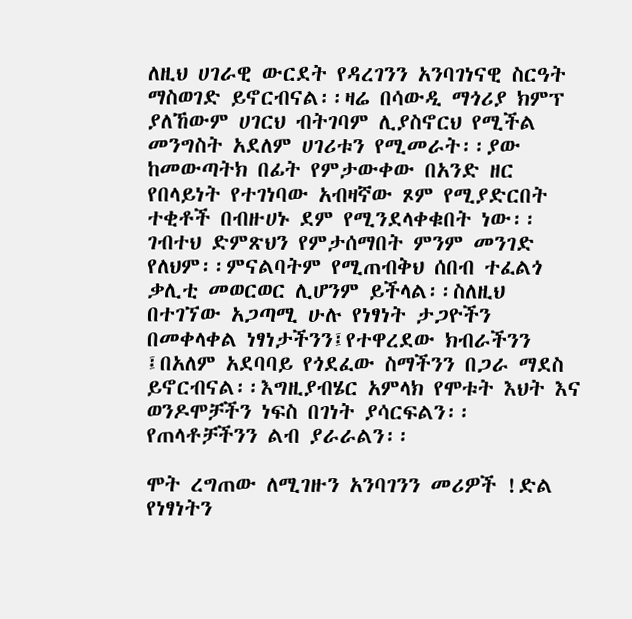ለዚህ ሀገራዊ ውርደት የዳረገንን አንባገነናዊ ስርዓት ማስወገድ ይኖርብናል፡፡ዛሬ በሳውዲ ማጎሪያ ክምፕ ያለኸውም ሀገርህ ብትገባም ሊያስኖርህ የሚችል መንግስት አደለም ሀገሪቱን የሚመራት፡፡ያው ከመውጣትክ በፊት የምታውቀው በአንድ ዘር የበላይነት የተገነባው አብዛኛው ጾም የሚያድርበት ተቂቶች በብዙሀኑ ደም የሚንደላቀቁበት ነው፡፡ገብተህ ድምጽህን የምታሰማበት ምንም መንገድ የለህም፡፡ምናልባትም የሚጠብቅህ ሰበብ ተፈልጎ ቃሊቲ መወርወር ሊሆንም ይችላል፡፡ስለዚህ በተገኘው አጋጣሚ ሁሉ የነፃነት ታጋዮችን በመቀላቀል ነፃነታችንን፤የተዋረደው ክብራችንን ፤በአለም አደባባይ የጎደፈው ስማችንን በጋራ ማደስ ይኖርብናል፡፡እግዚያብሄር አምላክ የሞቱት እህት እና ወንዶሞቻችን ነፍስ በገነት ያሳርፍልን፡፡የጠላቶቻችንን ልብ ያራራልን፡፡

ሞት ረግጠው ለሚገዙን አንባገንን መሪዎች !ድል የነፃነትን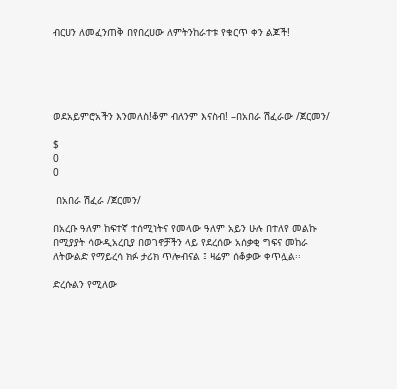ብርሀን ለመፈንጠቅ በየበረሀው ለምትንከራተቱ የቁርጥ ቀን ልጆች!





ወደአይምሮአችን እንመለስ!ቆም ብለንም እናስብ! –በአበራ ሽፈራው /ጀርመን/

$
0
0

 በአበራ ሽፈራ /ጀርመን/

በአረቡ ዓለም ከፍተኛ ተሰሚነትና የመላው ዓለም አይን ሁሉ በተለየ መልኩ በሚያያት ሳውዲአረቢያ በወገኖቻችን ላይ የደረሰው አሰቃቂ ግፍና መከራ ለትውልድ የማይረሳ ክፉ ታሪክ ጥሎብናል ፤ ዛሬም ሰቆቃው ቀጥሏል፡፡

ድረሱልን የሚለው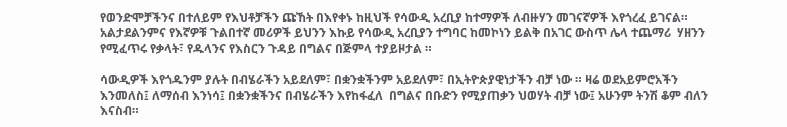የወንድሞቻችንና በተለይም የእህቶቻችን ጩኸት በእየቀኑ ከዚህች የሳውዲ አረቢያ ከተማዎች ለብዙሃን መገናኛዎች እየጎረፈ ይገናል። አልታደልንምና የእኛዎቹ ጉልበተኛ መሪዎች ይህንን እኩይ የሳውዲ አረቢያን ተግባር ከመኮነን ይልቅ በአገር ውስጥ ሌላ ተጨማሪ  ሃዘንን የሚፈጥሩ የቃላት፣ የዱላንና የእስርን ጉዳይ በግልና በጅምላ ተያይዞታል ።

ሳውዲዎች እየጎዱንም ያሉት በብሄራችን አይደለም፣ በቋንቋችንም አይደለም፣ በኢትዮጵያዊነታችን ብቻ ነው ። ዛሬ ወደአይምሮአችን እንመለስ፤ ለማሰብ እንነሳ፤ በቋንቋችንና በብሄራችን እየከፋፈለ  በግልና በቡድን የሚያጠቃን ህወሃት ብቻ ነው፤ አሁንም ትንሽ ቆም ብለን እናስብ።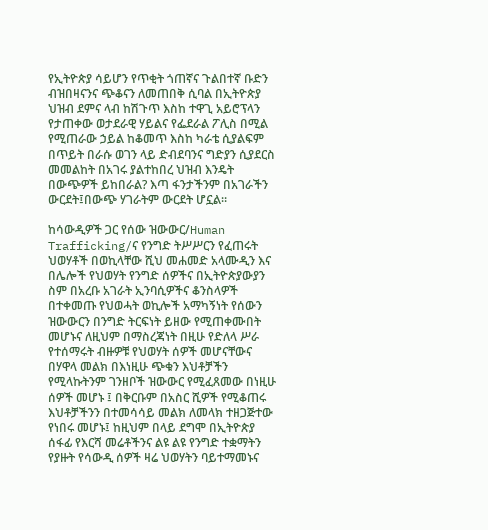የኢትዮጵያ ሳይሆን የጥቂት ጎጠኛና ጉልበተኛ ቡድን ብዝበዛናንና ጭቆናን ለመጠበቅ ሲባል በኢትዮጵያ ህዝብ ደምና ላብ ከሽጉጥ እስከ ተዋጊ አይሮፕላን የታጠቀው ወታደራዊ ሃይልና የፌደራል ፖሊስ በሚል የሚጠራው ኃይል ከቆመጥ እስከ ካራቴ ሲያልፍም በጥይት በራሱ ወገን ላይ ድብደባንና ግድያን ሲያደርስ መመልከት በአገሩ ያልተከበረ ህዝብ እንዴት በውጭዎች ይከበራል? እጣ ፋንታችንም በአገራችን ውርደት፤በውጭ ሃገራትም ውርደት ሆኗል።

ከሳውዲዎች ጋር የሰው ዝውውር/Human Trafficking/ና የንግድ ትሥሥርን የፈጠሩት ህወሃቶች በወኪላቸው ሺህ መሐመድ አላሙዲን እና በሌሎች የህወሃት የንግድ ሰዎችና በኢትዮጵያውያን ስም በአረቡ አገራት ኢንባሲዎችና ቆንስላዎች በተቀመጡ የህወሓት ወኪሎች አማካኝነት የሰውን ዝውውርን በንግድ ትርፍነት ይዘው የሚጠቀሙበት መሆኑና ለዚህም በማስረጃነት በዚሁ የድለላ ሥራ የተሰማሩት ብዙዎቹ የህወሃት ሰዎች መሆናቸውና በሃዋላ መልክ በእነዚሁ ጭቁን እህቶቻችን የሚላኩትንም ገንዘቦች ዝውውር የሚፈጸመው በነዚሁ ሰዎች መሆኑ ፤ በቅርቡም በአስር ሺዎች የሚቆጠሩ እህቶቻችንን በተመሳሳይ መልክ ለመላክ ተዘጋጅተው የነበሩ መሆኑ፤ ከዚህም በላይ ደግሞ በኢትዮጵያ ሰፋፊ የእርሻ መሬቶችንና ልዩ ልዩ የንግድ ተቋማትን የያዙት የሳውዲ ሰዎች ዛሬ ህወሃትን ባይተማመኑና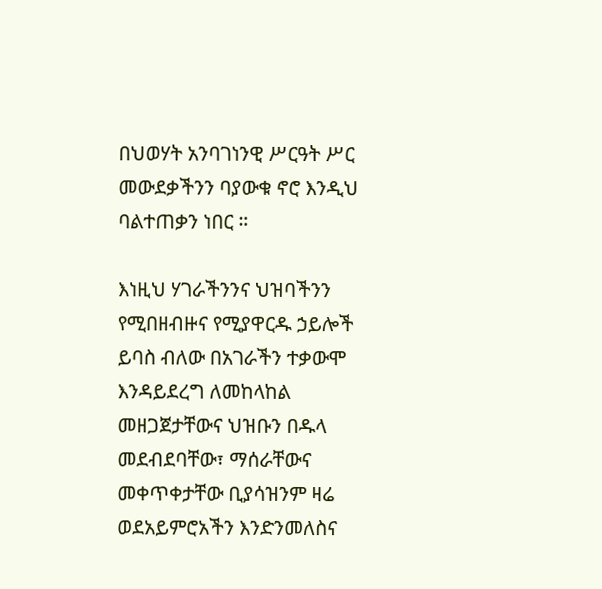በህወሃት አንባገነንዊ ሥርዓት ሥር መውደቃችንን ባያውቁ ኖሮ እንዲህ ባልተጠቃን ነበር ።

እነዚህ ሃገራችንንና ህዝባችንን የሚበዘብዙና የሚያዋርዱ ኃይሎች ይባስ ብለው በአገራችን ተቃውሞ እንዳይደረግ ለመከላከል መዘጋጀታቸውና ህዝቡን በዱላ መደብደባቸው፣ ማሰራቸውና መቀጥቀታቸው ቢያሳዝንም ዛሬ ወደአይምሮአችን እንድንመለስና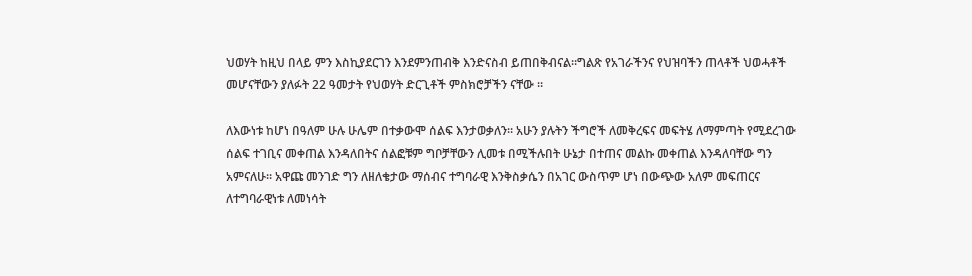ህወሃት ከዚህ በላይ ምን እስኪያደርገን እንደምንጠብቅ እንድናስብ ይጠበቅብናል።ግልጽ የአገራችንና የህዝባችን ጠላቶች ህወሓቶች መሆናቸውን ያለፉት 22 ዓመታት የህወሃት ድርጊቶች ምስክሮቻችን ናቸው ።

ለእውነቱ ከሆነ በዓለም ሁሉ ሁሌም በተቃውሞ ሰልፍ እንታወቃለን። አሁን ያሉትን ችግሮች ለመቅረፍና መፍትሄ ለማምጣት የሚደረገው ሰልፍ ተገቢና መቀጠል እንዳለበትና ሰልፎቹም ግቦቻቸውን ሊመቱ በሚችሉበት ሁኔታ በተጠና መልኩ መቀጠል እንዳለባቸው ግን አምናለሁ። አዋጩ መንገድ ግን ለዘለቄታው ማሰብና ተግባራዊ እንቅስቃሴን በአገር ውስጥም ሆነ በውጭው አለም መፍጠርና ለተግባራዊነቱ ለመነሳት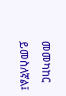መመካከር ይመስለኛል፤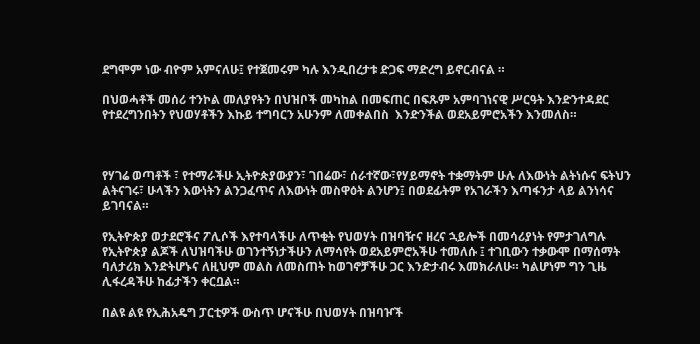ደግሞም ነው ብዮም አምናለሁ፤ የተጀመሩም ካሉ እንዲበረታቱ ድጋፍ ማድረግ ይኖርብናል ።

በህወሓቶች መሰሪ ተንኮል መለያየትን በህዝቦች መካከል በመፍጠር በፍጹም አምባገነናዊ ሥርዓት እንድንተዳደር የተደረግንበትን የህወሃቶችን እኩይ ተግባርን አሁንም ለመቀልበስ  እንድንችል ወደአይምሮአችን እንመለስ።



የሃገሬ ወጣቶች ፣ የተማራችሁ ኢትዮጵያውያን፣ ገበሬው፣ ሰራተኛው፣የሃይማኖት ተቋማትም ሁሉ ለእውነት ልትነሱና ፍትህን ልትናገሩ፣ ሁላችን እውነትን ልንጋፈጥና ለእውነት መስዋዕት ልንሆን፤ በወደፊትም የአገራችን እጣፋንታ ላይ ልንነሳና ይገባናል።

የኢትዮጵያ ወታደሮችና ፖሊሶች እየተባላችሁ ለጥቂት የህወሃት በዝባዥና ዘረና ኋይሎች በመሳሪያነት የምታገለግሉ የኢትዮጵያ ልጆች ለህዝባችሁ ወገንተኝነታችሁን ለማሳየት ወደአይምሮአችሁ ተመለሱ ፤ ተገቢውን ተቃውሞ በማሰማት ባለታሪክ እንድትሆኑና ለዚህም መልስ ለመስጠት ከወገኖቻችሁ ጋር እንድታብሩ እመክራለሁ። ካልሆነም ግን ጊዜ ሊፋረዳችሁ ከፊታችን ቀርቧል።

በልዩ ልዩ የኢሕአዴግ ፓርቲዎች ውስጥ ሆናችሁ በህወሃት በዝባዦች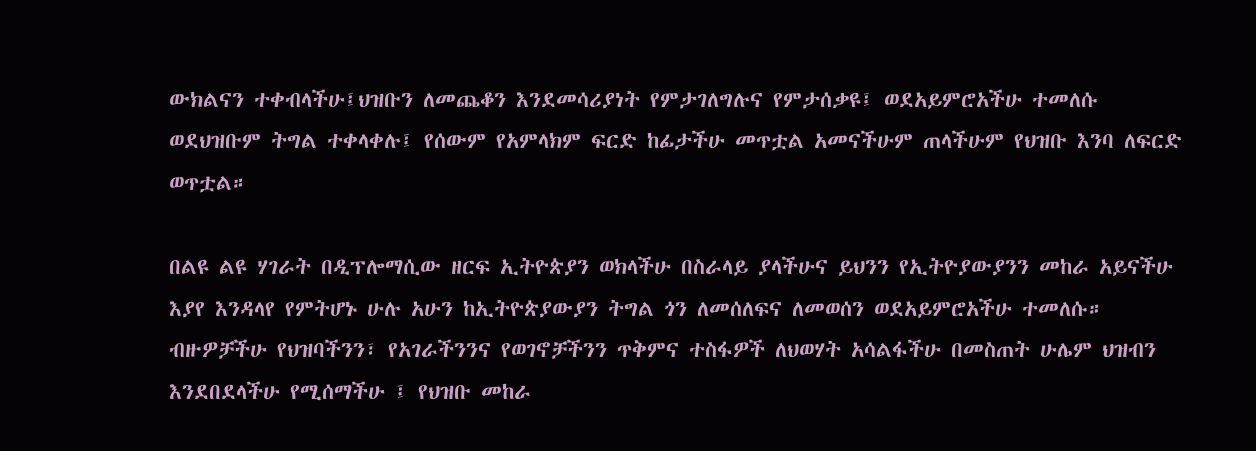ውክልናን ተቀብላችሁ፤ህዝቡን ለመጨቆን እንደመሳሪያነት የምታገለግሉና የምታሰቃዩ፤ ወደአይምሮአችሁ ተመለሱ ወደህዝቡም ትግል ተቀላቀሉ፤ የሰውም የአምላክም ፍርድ ከፊታችሁ መጥቷል አመናችሁም ጠላችሁም የህዝቡ እንባ ለፍርድ ወጥቷል።

በልዩ ልዩ ሃገራት በዲፕሎማሲው ዘርፍ ኢትዮጵያን ወክላችሁ በስራላይ ያላችሁና ይህንን የኢትዮያውያንን መከራ አይናችሁ እያየ እንዳላየ የምትሆኑ ሁሉ አሁን ከኢትዮጵያውያን ትግል ጎን ለመሰለፍና ለመወሰን ወደአይምሮአችሁ ተመለሱ። ብዙዎቻችሁ የህዝባችንን፣ የአገራችንንና የወገኖቻችንን ጥቅምና ተስፋዎች ለህወሃት አሳልፋችሁ በመስጠት ሁሌም ህዝብን እንደበደላችሁ የሚሰማችሁ ፤ የህዝቡ መከራ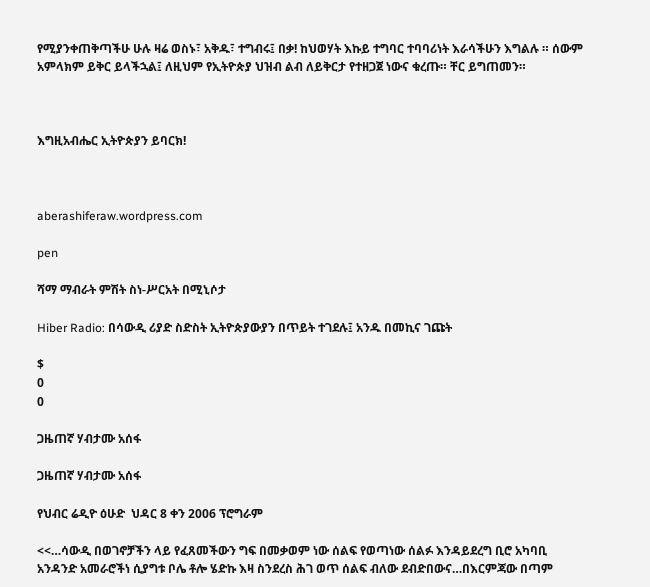የሚያንቀጠቅጣችሁ ሁሉ ዛሬ ወስኑ፣ አቅዱ፣ ተግብሩ፤ በቃ! ከህወሃት እኩይ ተግባር ተባባሪነት እራሳችሁን እግልሉ ። ሰውም አምላክም ይቅር ይላችኋል፤ ለዚህም የኢትዮጵያ ህዝብ ልብ ለይቅርታ የተዘጋጀ ነውና ቁረጡ። ቸር ይግጠመን።



እግዚአብሔር ኢትዮጵያን ይባርክ!



aberashiferaw.wordpress.com

pen

ሻማ ማብራት ምሽት ስነ-ሥርአት በሚኒሶታ

Hiber Radio: በሳውዲ ሪያድ ስድስት ኢትዮጵያውያን በጥይት ተገደሉ፤ አንዱ በመኪና ገጩት

$
0
0

ጋዜጠኛ ሃብታሙ አሰፋ

ጋዜጠኛ ሃብታሙ አሰፋ

የህብር ሬዲዮ ዕሁድ  ህዳር 8 ቀን 2006 ፕሮግራም

<<…ሳውዲ በወገኖቻችን ላይ የፈጸመችውን ግፍ በመቃወም ነው ሰልፍ የወጣነው ሰልፉ እንዳይደረግ ቢሮ አካባቢ አንዳንድ አመራሮችነ ሲያግቱ ቦሌ ቶሎ ሄድኩ እዛ ስንደረስ ሕገ ወጥ ሰልፍ ብለው ደብድበውና…በእርምጃው በጣም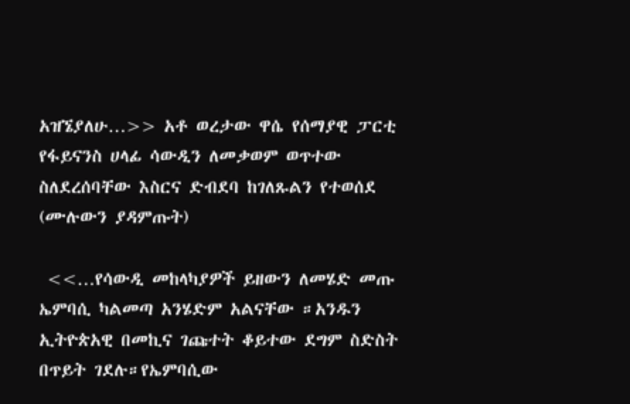አዝኜያለሁ…>> አቶ ወረታው ዋሴ የሰማያዊ ፓርቲ የፋይናንስ ሀላፊ ሳውዲን ለመቃወም ወጥተው ስለደረሰባቸው እስርና ድብደባ ከገለጹልን የተወሰደ (ሙሉውን ያዳምጡት)

 <<…የሳውዲ መከላካያዎች ይዘውን ለመሄድ መጡ ኤምባሲ ካልመጣ አንሄድም አልናቸው ።አንዱን ኢትዮጵአዊ በመኪና ገጩተት ቆይተው ደግም ስድስት በጥይት ገደሉ።የኤምባሲው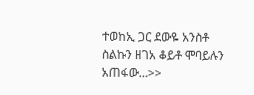ተወከኢ ጋር ደውዬ አንስቶ ስልኩን ዘገአ ቆይቶ ሞባይሉን አጠፋው…>>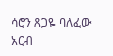ሳሮን ጸጋዬ ባለፈው አርብ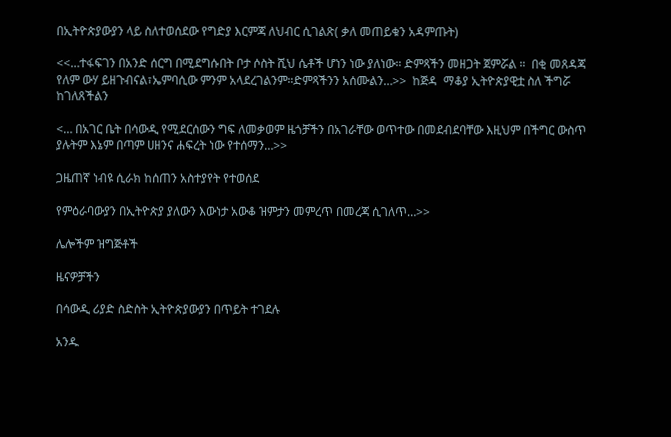በኢትዮጵያውያን ላይ ስለተወሰደው የግድያ እርምጃ ለህብር ሲገልጽ( ቃለ መጠይቁን አዳምጡት)

<<…ተፋፍገን በአንድ ሰርግ በሚደግሱበት ቦታ ሶስት ሺህ ሴቶች ሆነን ነው ያለነው። ድምጻችን መዘጋት ጀምሯል ።  በቂ መጸዳጃ የለም ውሃ ይዘጉብናል፣ኤምባሲው ምንም አላደረገልንም።ድምጻችንን አሰሙልን…>>  ከጅዳ  ማቆያ ኢትዮጵያዊቷ ስለ ችግሯ ከገለጸችልን

<… በአገር ቤት በሳውዲ የሚደርሰውን ግፍ ለመቃወም ዜጎቻችን በአገራቸው ወጥተው በመደብደባቸው እዚህም በችግር ውስጥ ያሉትም እኔም በጣም ሀዘንና ሐፍረት ነው የተሰማን…>>

ጋዜጠኛ ነብዩ ሲራክ ከሰጠን አስተያየት የተወሰደ

የምዕራባውያን በኢትዮጵያ ያለውን እውነታ አውቆ ዝምታን መምረጥ በመረጃ ሲገለጥ…>>

ሌሎችም ዝግጅቶች

ዜናዎቻችን

በሳውዲ ሪያድ ስድስት ኢትዮጵያውያን በጥይት ተገደሉ

አንዱ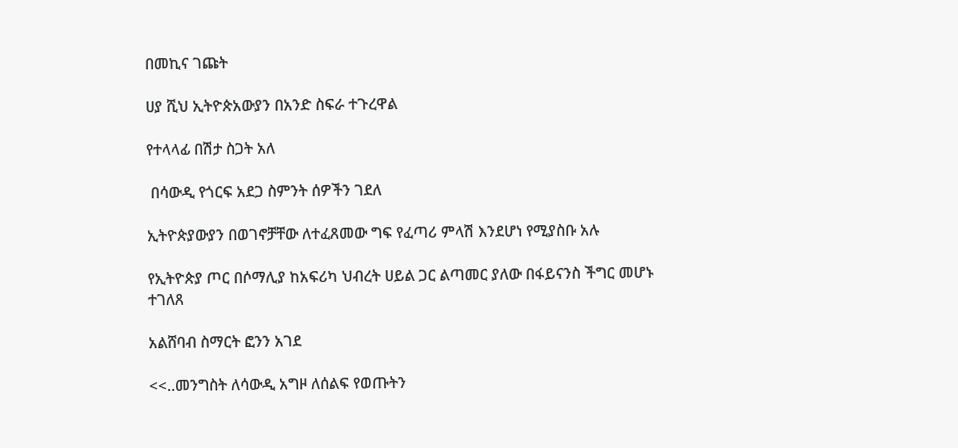በመኪና ገጩት

ሀያ ሺህ ኢትዮጵአውያን በአንድ ስፍራ ተጉረዋል

የተላላፊ በሽታ ስጋት አለ

 በሳውዲ የጎርፍ አደጋ ስምንት ሰዎችን ገደለ

ኢትዮጵያውያን በወገኖቻቸው ለተፈጸመው ግፍ የፈጣሪ ምላሽ እንደሆነ የሚያስቡ አሉ

የኢትዮጵያ ጦር በሶማሊያ ከአፍሪካ ህብረት ሀይል ጋር ልጣመር ያለው በፋይናንስ ችግር መሆኑ ተገለጸ

አልሸባብ ስማርት ፎንን አገደ

<<..መንግስት ለሳውዲ አግዞ ለሰልፍ የወጡትን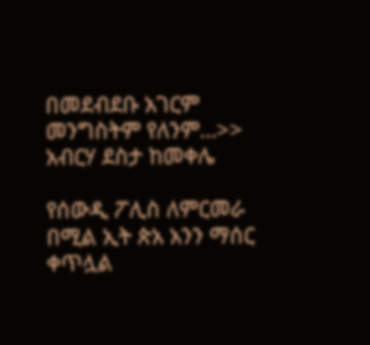በመደብደቡ አገርም መንግስትም የለንም…>> አብርሃ ደስታ ከመቀሌ

የሰውዲ ፖሊስ ለምርመራ በሚል ኢት ጵአ አንን ማሰር ቀጥሏል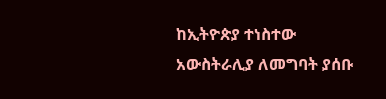ከኢትዮጵያ ተነስተው አውስትራሊያ ለመግባት ያሰቡ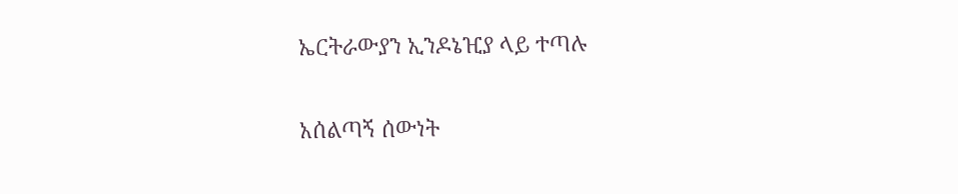ኤርትራውያን ኢንዶኔዢያ ላይ ተጣሉ

አሰልጣኝ ሰውነት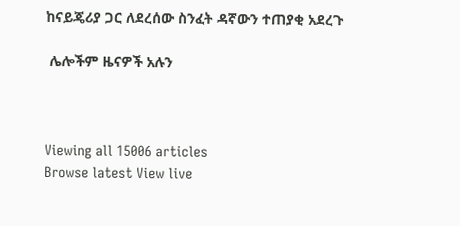ከናይጄሪያ ጋር ለደረሰው ስንፈት ዳኛውን ተጠያቂ አደረጉ

 ሌሎችም ዜናዎች አሉን



Viewing all 15006 articles
Browse latest View live